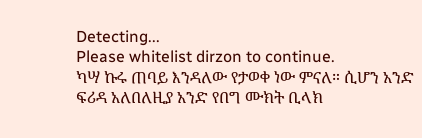Detecting...
Please whitelist dirzon to continue.
ካሣ ኩሩ ጠባይ እንዳለው የታወቀ ነው ምናለ። ሲሆን አንድ ፍሪዳ አለበለዚያ አንድ የበግ ሙክት ቢላክ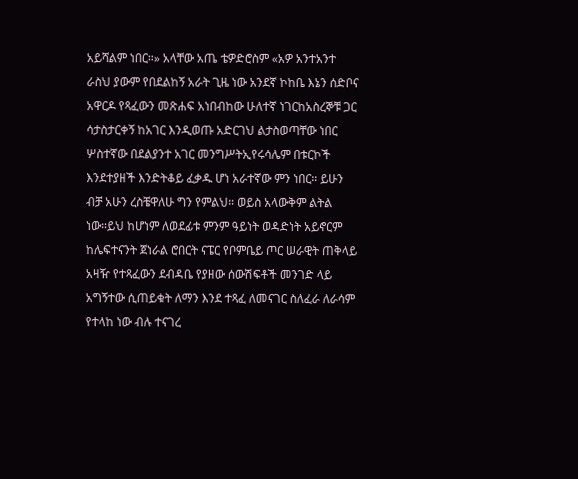አይሻልም ነበር።» አላቸው አጤ ቴዎድሮስም «አዎ አንተአንተ ራስህ ያውም የበደልከኝ አራት ጊዜ ነው አንደኛ ኮከቤ እኔን ሰድቦና አዋርዶ የጻፈውን መጽሐፍ አነበብከው ሁለተኛ ነገርከአስረኞቹ ጋር ሳታስታርቀኝ ከአገር እንዲወጡ አድርገህ ልታስወጣቸው ነበር ሦስተኛው በደልያንተ አገር መንግሥትኢየሩሳሌም በቱርኮች እንደተያዘች እንድትቆይ ፈቃዱ ሆነ አራተኛው ምን ነበር። ይሁን ብቻ አሁን ረስቼዋለሁ ግን የምልህ። ወይስ አላውቅም ልትል ነው።ይህ ከሆነም ለወደፊቱ ምንም ዓይነት ወዳድነት አይኖርም ከሌፍተናንት ጀነራል ሮበርት ናፔር የቦምቤይ ጦር ሠራዊት ጠቅላይ አዛዥ የተጻፈውን ደብዳቤ የያዘው ሰውሽፍቶች መንገድ ላይ አግኝተው ሲጠይቁት ለማን እንደ ተጻፈ ለመናገር ስለፈራ ለራሳም የተላከ ነው ብሉ ተናገረ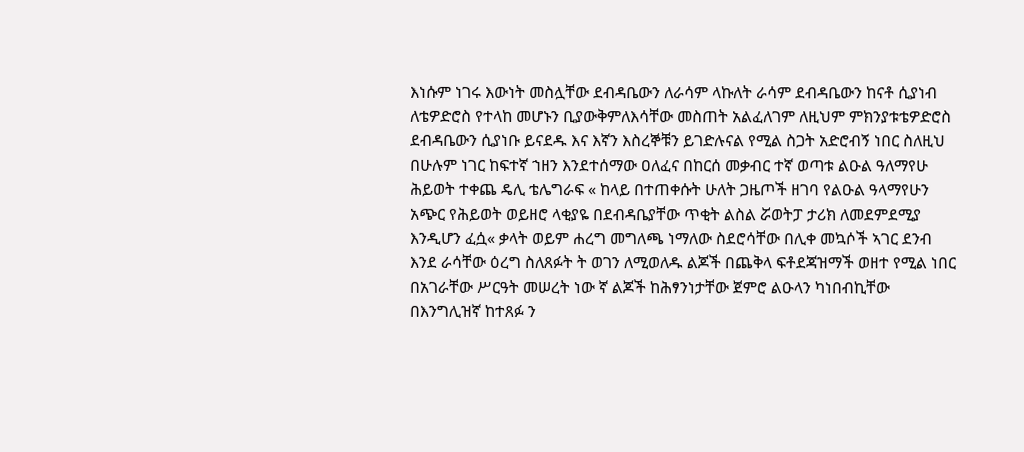እነሱም ነገሩ እውነት መስሏቸው ደብዳቤውን ለራሳም ላኩለት ራሳም ደብዳቤውን ከናቶ ሲያነብ ለቴዎድሮስ የተላከ መሆኑን ቢያውቅምለእሳቸው መስጠት አልፈለገም ለዚህም ምክንያቱቴዎድሮስ ደብዳቤውን ሲያነቡ ይናደዱ እና እኛን እስረኞቹን ይገድሉናል የሚል ስጋት አድሮብኝ ነበር ስለዚህ በሁሉም ነገር ከፍተኛ ኀዘን እንደተሰማው ዐለፈና በከርሰ መቃብር ተኛ ወጣቱ ልዑል ዓለማየሁ ሕይወት ተቀጨ ዴሊ ቴሌግራፍ « ከላይ በተጠቀሱት ሁለት ጋዜጦች ዘገባ የልዑል ዓላማየሁን አጭር የሕይወት ወይዘሮ ላቂያዬ በደብዳቤያቸው ጥቂት ልስል ሯወትፓ ታሪክ ለመደምደሚያ እንዲሆን ፈሷ« ቃላት ወይም ሐረግ መግለጫ ነማለው ስደሮሳቸው በሊቀ መኳሶች ኣገር ደንብ እንደ ራሳቸው ዕረግ ስለጸፉት ት ወገን ለሚወለዱ ልጆች በጨቅላ ፍቶደጃዝማች ወዘተ የሚል ነበር በአገራቸው ሥርዓት መሠረት ነው ኛ ልጆች ከሕፃንነታቸው ጀምሮ ልዑላን ካነበብኪቸው በእንግሊዝኛ ከተጸፉ ን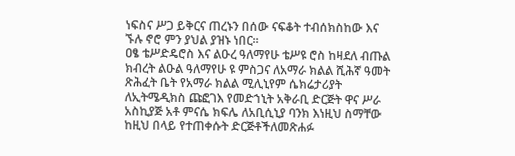ነፍስና ሥጋ ይቅርና ጠረኑን በሰው ናፍቆት ተብሰክስከው እና ኙሉ ኖሮ ምን ያህል ያዝኑ ነበር።
ዐፄ ቴሥድዴሮስ እና ልዑረ ዓለማየሁ ቴሥዩ ሮስ ከዛደለ ብጡል ክብረት ልዑል ዓለማየሁ ዩ ምስጋና ለአማራ ክልል ሺሕኛ ዓመት ጽሕፈት ቤት የአማራ ክልል ሚሊኒየም ሴክሬታሪያት ለኢትሜዲክስ ጩፎገእ የመድኀኒት አቅራቢ ድርጅት ዋና ሥራ አስኪያጅ አቶ ምናሴ ክፍሌ ለአቢሲኒያ ባንክ እነዚህ ስማቸው ከዚህ በላይ የተጠቀሱት ድርጅቶችለመጽሐፉ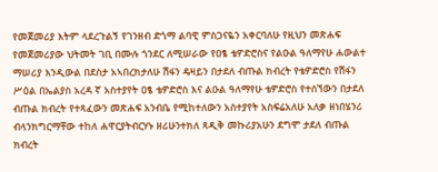የመጀመሪያ እትም ላደረጉልኝ የገንዘብ ድጎማ ልባዊ ምስጋናዬን አቀርባለሁ የዚህን መጽሐፍ የመጀመሪያው ህትመት ገቢ በሙሉ ጎንደር ለሚሠራው የዐፄ ቴዎድሮስና የልዑል ዓለማየሁ ሐውልተ ማሠሪያ እንዲውል በደስታ አኣበረክታለሁ ሽፋን ዴዛይን በታደለ ብጡል ክብረት የቴዎድሮስ የሽፋን ሥዕል በኤልያስ አረዳ ኛ አስተያየት ዐፄ ቴዎድሮስ እና ልዑል ዓለማየሁ ቴዎድሮስ የተሰኘውን በታደለ ብጡል ክብረት የተጻፈውን መጽሐፍ አንብቤ የሚከተለውን አስተያየት አስፍሬአለሁ አለቃ ዘነበሄንሪ ብላንክግርማቸው ተከለ ሐዋርያትብርሃኑ ዘሪሁንተክለ ጻዲቅ መኩሪያአሁን ደግሞ ታደለ ብጡል ክብረት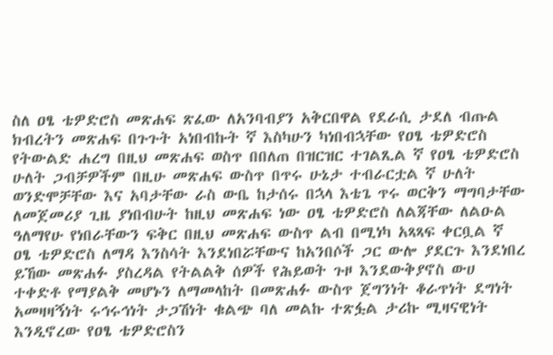ስለ ዐፄ ቴዎድሮስ መጽሐፍ ጽፈው ለአንባብያን አቅርበዋል የደራሲ ታደለ ብጡል ክብረትን መጽሐፍ በጉጉት አነበብኩት ኛ እስካሁን ካነበብኋቸው የዐፄ ቴዎድሮስ የትውልድ ሐረግ በዚህ መጽሐፍ ወስጥ በበለጠ በዝርዝር ተገልጺል ኛ የዐፄ ቴዎድሮስ ሁለት ጋብቻዎችም በዚሁ መጽሐፍ ውስጥ በጥሩ ሁኔታ ተብራርቷል ኛ ሁለት ወንድሞቻቸው እና አባታቸው ራስ ውቤ ከታሰሩ በኋላ እቴጌ ጥሩ ወርቅን ማግባታቸው ለመጀመሪያ ጊዜ ያነበብሁት ከዚህ መጽሐፍ ነው ዐፄ ቴዎድሮስ ለልጃቸው ለልዑል ዓለማየሁ የነበራቸውን ፍቅር በዚህ መጽሐፍ ውስጥ ልብ በሚነካ አጻጻፍ ቀርቧል ኛ ዐፄ ቴዎድሮስ ለማዳ እንስሳት እንደነበሯቸውና ከአንበሶች ጋር ውሎ ያደርጉ እንደነበረ ይኸው መጽሐፉ ያስረዳል የትልልቅ ሰዎች የሕይወት ጉዞ እንደውቅያኖስ ውሀ ተቀድቶ የማያልቅ መሆኑን ለማመላከት በመጽሐፉ ውስጥ ጀግንነት ቆራጥነት ደግነት አመዛዛኝነት ሩኅሩኅነት ታጋሽነት ቁልጭ ባለ መልኩ ተጽፏል ታሪኩ ሚዛናዊነት እንዲኖረው የዐፄ ቴዎድሮስን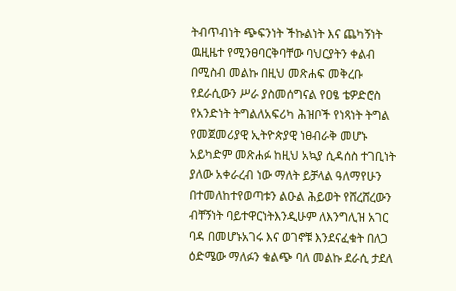ትብጥብነት ጭፍንነት ችኩልነት እና ጨካኝነት ዉዚዜተ የሚንፀባርቅባቸው ባህርያትን ቀልብ በሚስብ መልኩ በዚህ መጽሐፍ መቅረቡ የደራሲውን ሥራ ያስመሰግናል የዐፄ ቴዎድሮስ የአንድነት ትግልለአፍሪካ ሕዝቦች የነጻነት ትግል የመጀመሪያዊ ኢትዮጵያዊ ነፀብራቅ መሆኑ አይካድም መጽሐፉ ከዚህ አኳያ ሲዳሰስ ተገቢነት ያለው አቀራረብ ነው ማለት ይቻላል ዓለማየሁን በተመለከተየወጣቱን ልዑል ሕይወት የሸረሸረውን ብቸኝነት ባይተዋርነትእንዲሁም ለእንግሊዝ አገር ባዳ በመሆኑአገሩ እና ወገኖቹ እንደናፈቁት በለጋ ዕድሜው ማለፉን ቁልጭ ባለ መልኩ ደራሲ ታደለ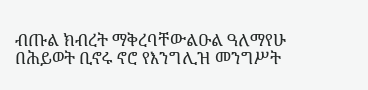ብጡል ክብረት ማቅረባቸውልዑል ዓለማየሁ በሕይወት ቢኖሩ ኖሮ የእንግሊዝ መንግሥት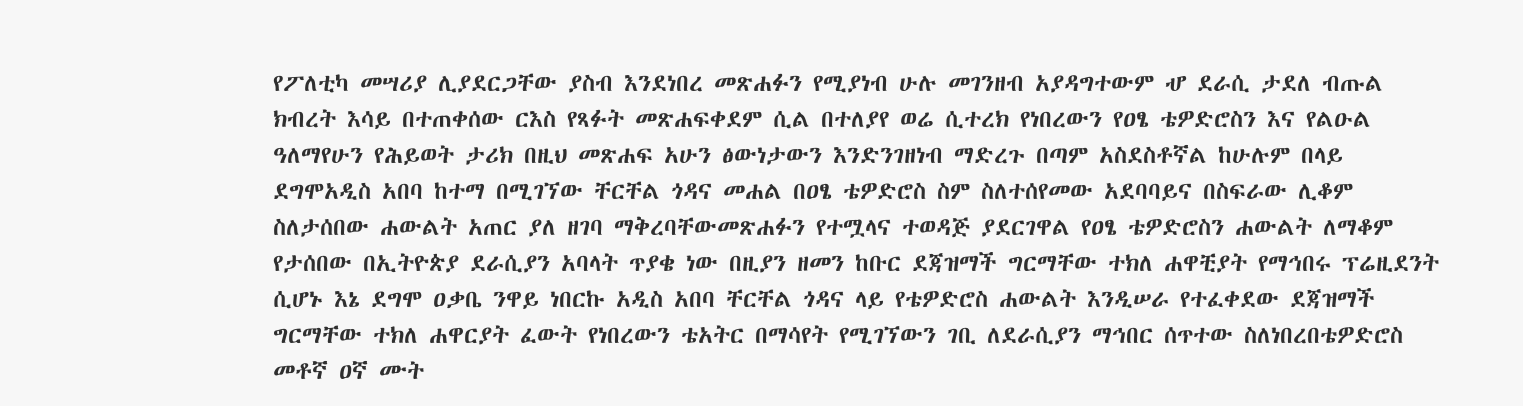የፖለቲካ መሣሪያ ሊያደርጋቸው ያስብ እንደነበረ መጽሐፉን የሚያነብ ሁሉ መገንዘብ አያዳግተውም ሇ ደራሲ ታደለ ብጡል ክብረት እሳይ በተጠቀሰው ርእስ የጻፉት መጽሐፍቀደም ሲል በተለያየ ወሬ ሲተረክ የነበረውን የዐፄ ቴዎድሮስን እና የልዑል ዓለማየሁን የሕይወት ታሪክ በዚህ መጽሐፍ አሁን ፅውነታውን እንድንገዘነብ ማድረጉ በጣም አስደስቶኛል ከሁሉም በላይ ደግሞአዲስ አበባ ከተማ በሚገኘው ቸርቸል ጎዳና መሐል በዐፄ ቴዎድሮስ ስም ስለተሰየመው አደባባይና በስፍራው ሊቆም ስለታሰበው ሐውልት አጠር ያለ ዘገባ ማቅረባቸውመጽሐፉን የተሟላና ተወዳጅ ያደርገዋል የዐፄ ቴዎድሮስን ሐውልት ለማቆም የታሰበው በኢትዮጵያ ደራሲያን አባላት ጥያቄ ነው በዚያን ዘመን ከቡር ደጃዝማች ግርማቸው ተክለ ሐዋቺያት የማኅበሩ ፕሬዚደንት ሲሆኑ እኔ ደግሞ ዐቃቤ ንዋይ ነበርኩ አዲስ አበባ ቸርቸል ጎዳና ላይ የቴዎድሮስ ሐውልት እንዲሠራ የተፈቀደው ደጃዝማች ግርማቸው ተክለ ሐዋርያት ፈውት የነበረውን ቴአትር በማሳየት የሚገኘውን ገቢ ለደራሲያን ማኅበር ሰጥተው ስለነበረበቴዎድሮስ መቶኛ ዐኛ ሙት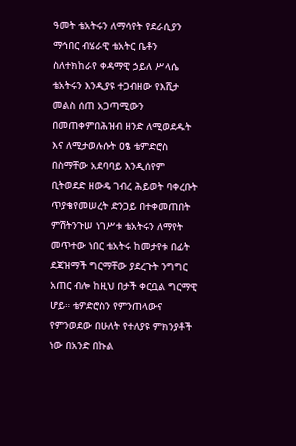ዓመት ቴአትሩን ለማሳየት የደራሲያን ማኅበር ብሄራዊ ቴአትር ቤቶን ስለተክከራየ ቀዳማዊ ኃይለ ሥላሴ ቴአትሩን እንዲያዩ ተጋብዘው የእሺታ መልስ ሰጠ አጋጣሚውን በመጠቀምበሕዝብ ዘንድ ለሚወደዱት እና ለሚታወሉሱት ዐፄ ቴምድሮስ በስማቸው አደባባይ እንዲሰየም ቢትወደድ ዘውዴ ገብረ ሕይወት ባቀረቡት ጥያቄየመሠረት ድንጋይ በተቀመጠበት ምሽትንጉሠ ነገሥቱ ቴአትሩን ለማየት መጥተው ነበር ቴአትሩ ከመታየቱ በፊት ደጃዝማች ግርማቸው ያደረጉት ንግግር አጠር ብሎ ከዚህ በታች ቀርቧል ግርማዊ ሆይ። ቴዎድሮስን የምንጠላውና የምንወደው በሁለት የተለያዩ ምክንያቶች ነው በአንድ በኩል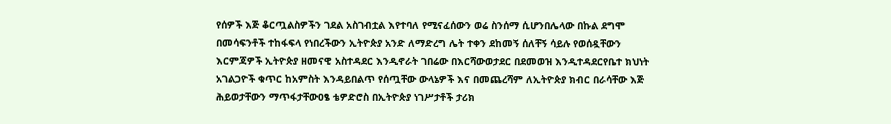የሰዎች እጅ ቆርጧልስዎችን ገደል አስገብቷል እየተባለ የሚናፈሰውን ወሬ ስንሰማ ሲሆንበሌላው በኩል ደግሞ በመሳፍንቶች ተከፋፍላ የነበረችውን ኢትዮጵያ አንድ ለማድረግ ሌት ተቀን ደከመኝ ሰለቸኝ ሳይሉ የወሰዷቸውን እርምጃዎች ኢትዮጵያ ዘመናዊ አስተዳደር እንዲኖራት ገበሬው በእርሻውወታደር በደመወዝ እንዲተዳደርየቤተ ክህነት አገልጋዮች ቁጥር ከአምስት እንዳይበልጥ የሰጧቸው ውላኔዎች እና በመጨረሻም ለኢትዮጵያ ክብር በራሳቸው እጅ ሕይወታቸውን ማጥፋታቸውዐፄ ቴዎድሮስ በኢትዮጵያ ነገሥታቶች ታሪክ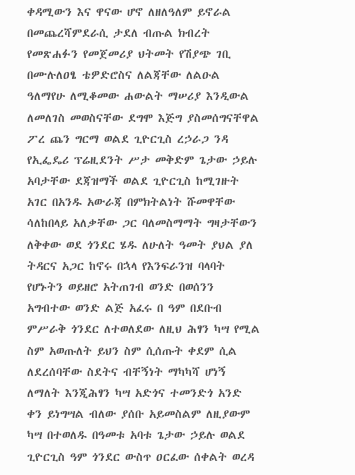ቀዳሚውን እና ዋናው ሆኖ ለዘለዓለም ይኖራል በመጨረሻምደራሲ ታደለ ብጡል ክብረት የመጽሐፉን የመጀመሪያ ህትመት የሽያጭ ገቢ በሙሉለዐፄ ቴዎድሮስና ለልጃቸው ለልዑል ዓለማየሁ ለሚቆመው ሐውልት ማሠሪያ እንዲውል ለመለገስ መወስናቸው ደግሞ እጅግ ያስመሰግናቸዋል ፖረ ጨን ግርማ ወልደ ጊዮርጊስ ረኃራጋ ንዳ የኢፌዴሪ ፕሬዚደንት ሥታ መቅድም ጌታው ኃይሉ አባታቸው ደጃዝማች ወልደ ጊዮርጊስ ከሚገዙት አገር በአንዱ አውራጃ በምክትልነት ሹመዋቸው ሳለከበላይ አለቃቸው ጋር ባለመስማማት ግዛታቸውን ለቅቀው ወደ ጎንደር ሄዱ ለሁለት ዓመት ያህል ያለ ትዳርና አጋር ከኖሩ በኋላ የእንፍራንዝ ባላባት የሆኑትን ወይዘሮ አትጠገብ ወንድ በወሰንን አግብተው ወንድ ልጅ አፈሩ በ ዓም በደቡብ ምሥራቅ ጎንደር ለተወለደው ለዚህ ሕፃን ካሣ የሚል ስም አወጡለት ይህን ስም ሲሰጡት ቀደም ሲል ለደረሰባቸው ስደትና ብቸኝነት ማካካሻ ሆነኝ ለማለት እንጂሕፃን ካሣ አድጎና ተመንድጎ አንድ ቀን ይነግሣል ብለው ያሰቡ አይመስልም ለዚያውም ካሣ በተወለዱ በዓመቱ አባቱ ጌታው ኃይሉ ወልደ ጊዮርጊስ ዓም ጎንደር ውስጥ ዐርፈው ሰቀልት ወረዳ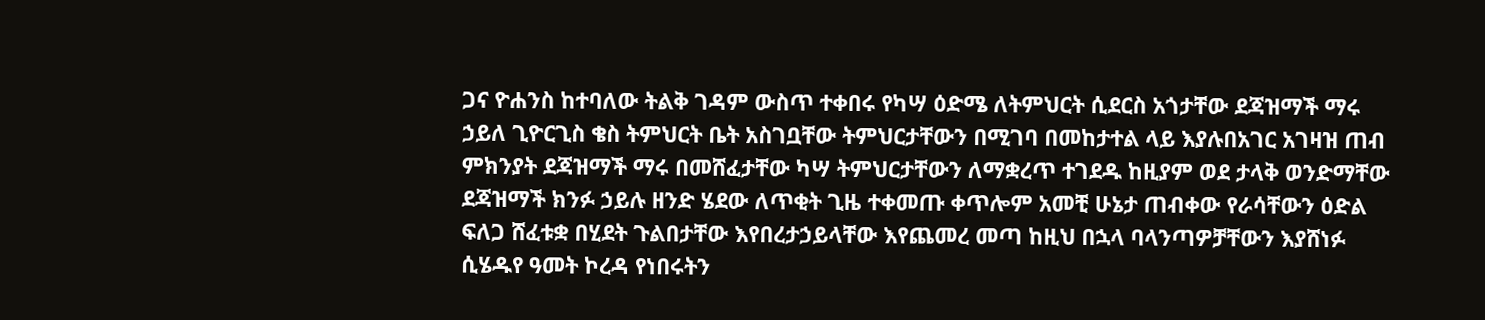ጋና ዮሐንስ ከተባለው ትልቅ ገዳም ውስጥ ተቀበሩ የካሣ ዕድሜ ለትምህርት ሲደርስ አጎታቸው ደጃዝማች ማሩ ኃይለ ጊዮርጊስ ቄስ ትምህርት ቤት አስገቧቸው ትምህርታቸውን በሚገባ በመከታተል ላይ እያሉበአገር አገዛዝ ጠብ ምክንያት ደጃዝማች ማሩ በመሸፈታቸው ካሣ ትምህርታቸውን ለማቋረጥ ተገደዱ ከዚያም ወደ ታላቅ ወንድማቸው ደጃዝማች ክንፉ ኃይሉ ዘንድ ሄደው ለጥቂት ጊዜ ተቀመጡ ቀጥሎም አመቺ ሁኔታ ጠብቀው የራሳቸውን ዕድል ፍለጋ ሸፈቱቋ በሂደት ጉልበታቸው እየበረታኃይላቸው እየጨመረ መጣ ከዚህ በኋላ ባላንጣዎቻቸውን እያሸነፉ ሲሄዱየ ዓመት ኮረዳ የነበሩትን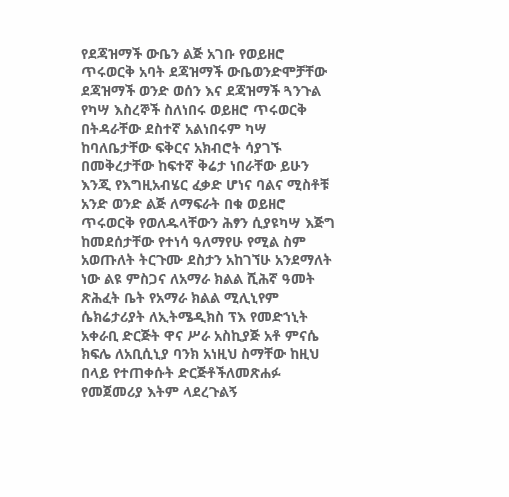የደጃዝማች ውቤን ልጅ አገቡ የወይዘሮ ጥሩወርቅ አባት ደጃዝማች ውቤወንድሞቻቸው ደጃዝማች ወንድ ወሰን እና ደጃዝማች ጓንጉል የካሣ እስረኞች ስለነበሩ ወይዘሮ ጥሩወርቅ በትዳራቸው ደስተኛ አልነበሩም ካሣ ከባለቤታቸው ፍቅርና አክብሮት ሳያገኙ በመቅረታቸው ከፍተኛ ቅሬታ ነበራቸው ይሁን እንጂ የእግዚአብሄር ፈቃድ ሆነና ባልና ሚስቶቹ አንድ ወንድ ልጅ ለማፍራት በቁ ወይዘሮ ጥሩወርቅ የወለዱላቸውን ሕፃን ሲያዩካሣ እጅግ ከመደሰታቸው የተነሳ ዓለማየሁ የሚል ስም አወጡለት ትርጉሙ ደስታን አከገኘሁ አንደማለት ነው ልዩ ምስጋና ለአማራ ክልል ሺሕኛ ዓመት ጽሕፈት ቤት የአማራ ክልል ሚሊኒየም ሴክሬታሪያት ለኢትሜዲክስ ፕእ የመድኀኒት አቀራቢ ድርጅት ዋና ሥራ አስኪያጅ አቶ ምናሴ ክፍሌ ለአቢሲኒያ ባንክ አነዚህ ስማቸው ከዚህ በላይ የተጠቀሱት ድርጅቶችለመጽሐፉ የመጀመሪያ እትም ላደረጉልኝ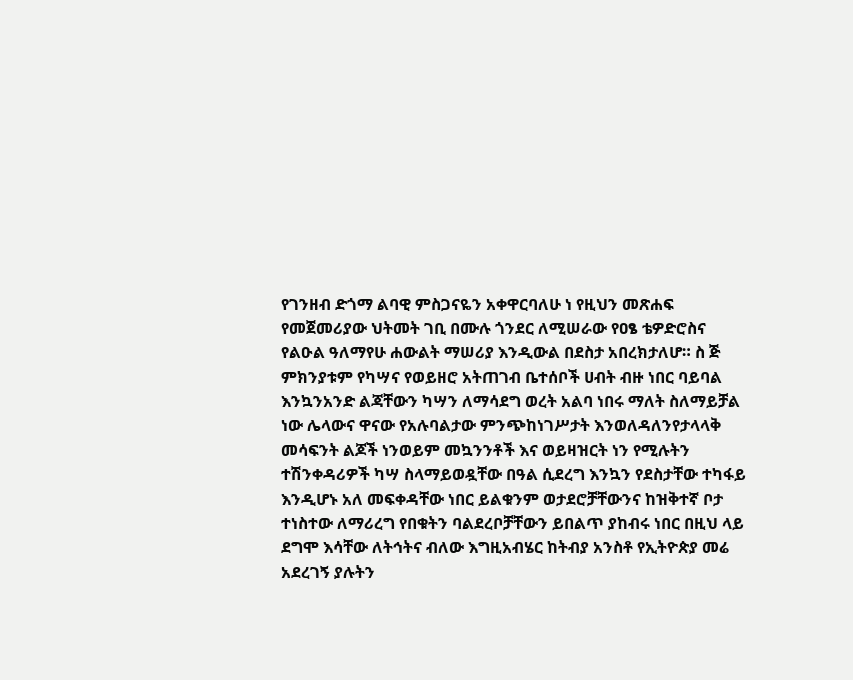የገንዘብ ድጎማ ልባዊ ምስጋናዬን አቀዋርባለሁ ነ የዚህን መጽሐፍ የመጀመሪያው ህትመት ገቢ በሙሉ ጎንደር ለሚሠራው የዐፄ ቴዎድሮስና የልዑል ዓለማየሁ ሐውልት ማሠሪያ እንዲውል በደስታ አበረክታለሆ። ስ ጅ ምክንያቱም የካሣና የወይዘሮ አትጠገብ ቤተሰቦች ሀብት ብዙ ነበር ባይባል እንኳንአንድ ልጃቸውን ካሣን ለማሳደግ ወረት አልባ ነበሩ ማለት ስለማይቻል ነው ሌላውና ዋናው የአሉባልታው ምንጭከነገሥታት እንወለዳለንየታላላቅ መሳፍንት ልጆች ነንወይም መኳንንቶች እና ወይዛዝርት ነን የሚሉትን ተሽንቀዳሪዎች ካሣ ስላማይወዷቸው በዓል ሲደረግ እንኳን የደስታቸው ተካፋይ እንዲሆኑ አለ መፍቀዳቸው ነበር ይልቁንም ወታደሮቻቸውንና ከዝቅተኛ ቦታ ተነስተው ለማሪረግ የበቁትን ባልደረቦቻቸውን ይበልጥ ያከብሩ ነበር በዚህ ላይ ደግሞ እሳቸው ለትኅትና ብለው እግዚአብሄር ከትብያ አንስቶ የኢትዮጵያ መሬ አደረገኝ ያሉትን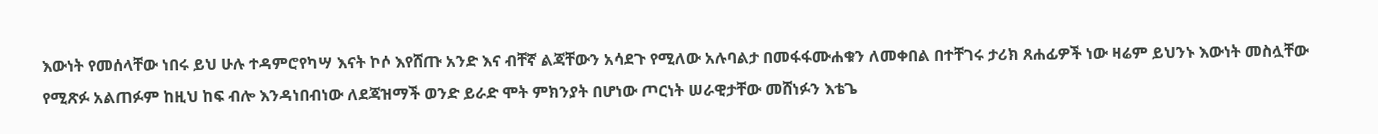እውነት የመሰላቸው ነበሩ ይህ ሁሉ ተዳምሮየካሣ እናት ኮሶ እየሸጡ አንድ እና ብቸኛ ልጃቸውን አሳደጉ የሚለው አሉባልታ በመፋፋሙሐቁን ለመቀበል በተቸገሩ ታሪክ ጸሐፊዎች ነው ዛሬም ይህንኑ እውነት መስሏቸው የሚጽፉ አልጠፉም ከዚህ ከፍ ብሎ እንዳነበብነው ለደጃዝማች ወንድ ይራድ ሞት ምክንያት በሆነው ጦርነት ሠራዊታቸው መሸነፉን እቴጌ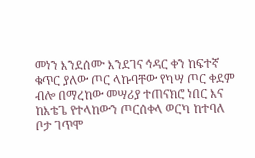መነን እንደሰሙ እንደገና ኅዳር ቀን ከፍተኛ ቁጥር ያለው ጦር ላኩባቸው የካሣ ጦር ቀደም ብሎ በማረከው መሣሪያ ተጠናክሮ ነበር እና ከእቴጌ የተላከውን ጦርሰቀላ ወርካ ከተባለ ቦታ ገጥሞ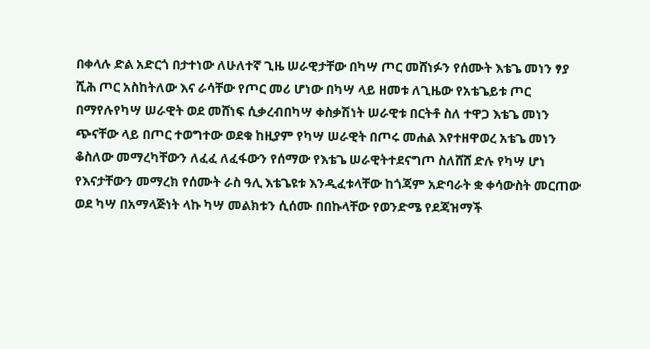በቀላሉ ድል አድርጎ በታተነው ለሁለተኛ ጊዜ ሠራዊታቸው በካሣ ጦር መሸነፉን የሰሙት እቴጌ መነን ፃያ ሺሕ ጦር አስከትለው እና ራሳቸው የጦር መሪ ሆነው በካሣ ላይ ዘመቱ ለጊዜው የአቴጌይቱ ጦር በማየሉየካሣ ሠራዊት ወደ መሸነፍ ሲቃረብበካሣ ቀስቃሽነት ሠራዊቱ በርትቶ ስለ ተዋጋ እቴጌ መነን ጭናቸው ላይ በጦር ተወግተው ወደቁ ከዚያም የካሣ ሠራዊት በጦሩ መሐል እየተዘዋወረ አቴጌ መነን ቆስለው መማረካቸውን ለፈፈ ለፈፋውን የሰማው የእቴጌ ሠራዊትተደናግጦ ስለሸሸ ድሉ የካሣ ሆነ የእናታቸውን መማረክ የሰሙት ራስ ዓሊ እቴጌዩቱ እንዲፈቱላቸው ከጎጃም አድባራት ቋ ቀሳውስት መርጠው ወደ ካሣ በአማላጅነት ላኩ ካሣ መልክቱን ሲሰሙ በበኩላቸው የወንድሜ የደጃዝማች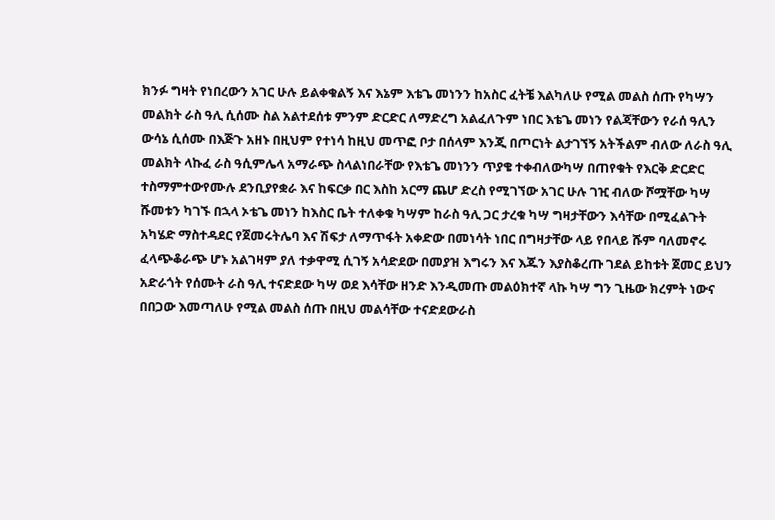ክንፉ ግዛት የነበረውን አገር ሁሉ ይልቀቁልኝ እና እኔም እቴጌ መነንን ከአስር ፈትቼ እልካለሁ የሚል መልስ ሰጡ የካሣን መልክት ራስ ዓሊ ሲሰሙ ስል አልተደሰቱ ምንም ድርድር ለማድረግ አልፈለጉም ነበር እቴጌ መነን የልጃቸውን የራሰ ዓሊን ውሳኔ ሲሰሙ በእጅጉ አዘኑ በዚህም የተነሳ ከዚህ መጥፎ ቦታ በሰላም እንጂ በጦርነት ልታገኘኝ አትችልም ብለው ለራስ ዓሊ መልክት ላኩፈ ራስ ዓሲምሌላ አማራጭ ስላልነበራቸው የእቴጌ መነንን ጥያቄ ተቀብለውካሣ በጠየቁት የእርቅ ድርድር ተስማምተውየሙሉ ደንቢያየቋራ እና ከፍርቃ በር እስከ አርማ ጨሆ ድረስ የሚገኘው አገር ሁሉ ገዢ ብለው ሾሟቸው ካሣ ሹመቱን ካገኙ በኋላ ኦቴጌ መነን ከእስር ቤት ተለቀቁ ካሣም ከራስ ዓሊ ጋር ታረቁ ካሣ ግዛታቸውን እሳቸው በሚፈልጉት አካሄድ ማስተዳደር የጀመሩትሌባ እና ሽፍታ ለማጥፋት አቀድው በመነሳት ነበር በግዛታቸው ላይ የበላይ ሹም ባለመኖሩ ፈላጭቆራጭ ሆኑ አልገዛም ያለ ተቃዋሚ ሲገኝ አሳድደው በመያዝ እግሩን እና እጁን እያስቆረጡ ገደል ይከቱት ጀመር ይህን አድራጎት የሰሙት ራስ ዓሊ ተናድደው ካሣ ወደ እሳቸው ዘንድ እንዲመጡ መልዕክተኛ ላኩ ካሣ ግን ጊዜው ክረምት ነውና በበጋው እመጣለሁ የሚል መልስ ሰጡ በዚህ መልሳቸው ተናድደውራስ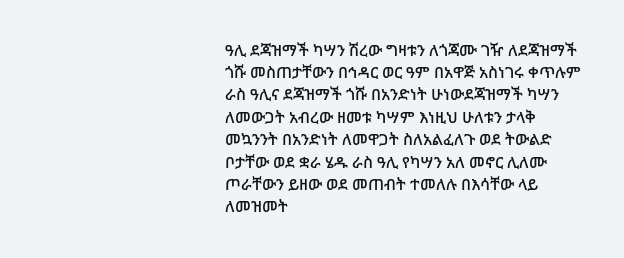ዓሊ ደጃዝማች ካሣን ሽረው ግዛቱን ለጎጃሙ ገዥ ለደጃዝማች ጎሹ መስጠታቸውን በኅዳር ወር ዓም በአዋጅ አስነገሩ ቀጥሉም ራስ ዓሊና ደጃዝማች ጎሹ በአንድነት ሁነውደጃዝማች ካሣን ለመውጋት አብረው ዘመቱ ካሣም እነዚህ ሁለቱን ታላቅ መኳንንት በአንድነት ለመዋጋት ስለአልፈለጉ ወደ ትውልድ ቦታቸው ወደ ቋራ ሄዱ ራስ ዓሊ የካሣን አለ መኖር ሊለሙ ጦራቸውን ይዘው ወደ መጠብት ተመለሉ በእሳቸው ላይ ለመዝመት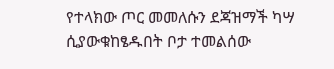የተላክው ጦር መመለሱን ደጃዝማች ካሣ ሲያውቁከፄዱበት ቦታ ተመልሰው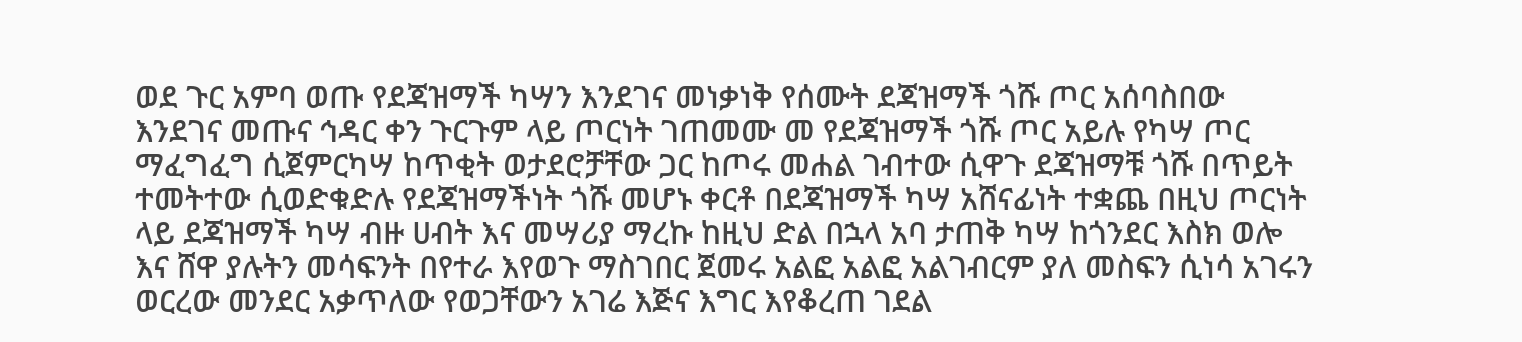ወደ ጉር አምባ ወጡ የደጃዝማች ካሣን እንደገና መነቃነቅ የሰሙት ደጃዝማች ጎሹ ጦር አሰባስበው እንደገና መጡና ኅዳር ቀን ጉርጉም ላይ ጦርነት ገጠመሙ መ የደጃዝማች ጎሹ ጦር አይሉ የካሣ ጦር ማፈግፈግ ሲጀምርካሣ ከጥቂት ወታደሮቻቸው ጋር ከጦሩ መሐል ገብተው ሲዋጉ ደጃዝማቹ ጎሹ በጥይት ተመትተው ሲወድቁድሉ የደጃዝማችነት ጎሹ መሆኑ ቀርቶ በደጃዝማች ካሣ አሸናፊነት ተቋጨ በዚህ ጦርነት ላይ ደጃዝማች ካሣ ብዙ ሀብት እና መሣሪያ ማረኩ ከዚህ ድል በኋላ አባ ታጠቅ ካሣ ከጎንደር እስክ ወሎ እና ሸዋ ያሉትን መሳፍንት በየተራ እየወጉ ማስገበር ጀመሩ አልፎ አልፎ አልገብርም ያለ መስፍን ሲነሳ አገሩን ወርረው መንደር አቃጥለው የወጋቸውን አገሬ እጅና እግር እየቆረጠ ገደል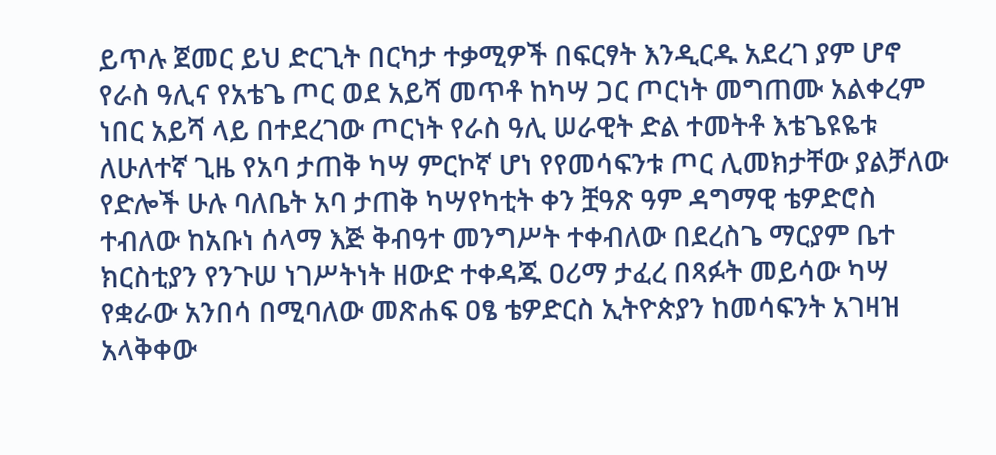ይጥሉ ጀመር ይህ ድርጊት በርካታ ተቃሚዎች በፍርፃት እንዲርዱ አደረገ ያም ሆኖ የራስ ዓሊና የአቴጌ ጦር ወደ አይሻ መጥቶ ከካሣ ጋር ጦርነት መግጠሙ አልቀረም ነበር አይሻ ላይ በተደረገው ጦርነት የራስ ዓሊ ሠራዊት ድል ተመትቶ እቴጌዩዬቱ ለሁለተኛ ጊዜ የአባ ታጠቅ ካሣ ምርኮኛ ሆነ የየመሳፍንቱ ጦር ሊመክታቸው ያልቻለው የድሎች ሁሉ ባለቤት አባ ታጠቅ ካሣየካቲት ቀን ቿዓጽ ዓም ዳግማዊ ቴዎድሮስ ተብለው ከአቡነ ሰላማ እጅ ቅብዓተ መንግሥት ተቀብለው በደረስጌ ማርያም ቤተ ክርስቲያን የንጉሠ ነገሥትነት ዘውድ ተቀዳጁ ዐሪማ ታፈረ በጻፉት መይሳው ካሣ የቋራው አንበሳ በሚባለው መጽሐፍ ዐፄ ቴዎድርስ ኢትዮጵያን ከመሳፍንት አገዛዝ አላቅቀው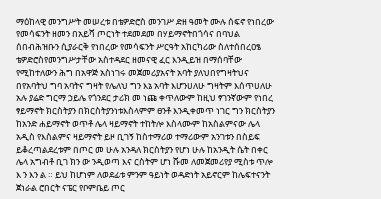ማዕከላዊ መንግሥት መሠረቱ በቴዎድሮስ መንገሥ ድዘ ዓመት ሙሉ ሰፍኖ የነበረው የመሳፍንት ዘመን በአይሻ ጦርነት ተደመደመ በሃይማኖትበጎሳና በባህል ሰበብሕዝቡን ሲያራርቅ የነበረው የመሳፍንት ሥርዓት አከርካሪው ስለተሰበረዐፄ ቴዎድሮስየመንግሥታቸው አስተዳደር ዘመናዊ ፈር እንዲይዝ በማሰባቸው የሚከተለውን ሕግ በአዋጅ አስነገሩ መጀመሪያአናት አባት ያለህበየግዛትህና በየአባትህ ግባ አባትና ግዛት የሌለህ ግን እኔ አባት እሆንሀለሁ ግዛትም እሰጥሀለሁ አሉ ያሬድ ግርማ ኃይሌ የጎንደር ታሪክ መ ነጩ ቀጥለውም ከዚህ ፃገንኛውም የነበረ ፃይማኖት ክርስትያን በክርስትያንነቱእስላምም ፀንቶ እንዲቀመጥ ነገር ግን ክርስትያን ከአንድ ሐይማኖት ወጥቶ ሌላ ዛይማኖት ተከትሎ እስላሙም ከአስልምናው ሌላ አዲስ የእስልምና ዛይማኖት ይዞ ቢገኝ ከስተማሪወ ተማሪውም አንገቱን በስይፍ ይቆረጣልደረቱም በጦር መ ሁሉ አንዳለ ክርስትያን የሆነ ሁሉ ከአንዲት ሴት በቀር ሌላ አግብቶ ቢገ ክን ው ንዲወጣ እና ርስትም ሆነ ሹመ ለመጀመሪየያ ሚስቱ ጥሎ እ ን እን ል ። ይህ ከሆነም ለወደፊቱ ምንም ዓይነት ወዳድነት አይኖርም ከሌፍተናንት ጀነራል ሮበርት ናፔር የቦምቤይ ጦር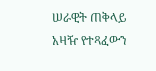ሠራዊት ጠቅላይ አዛዥ የተጻፈውን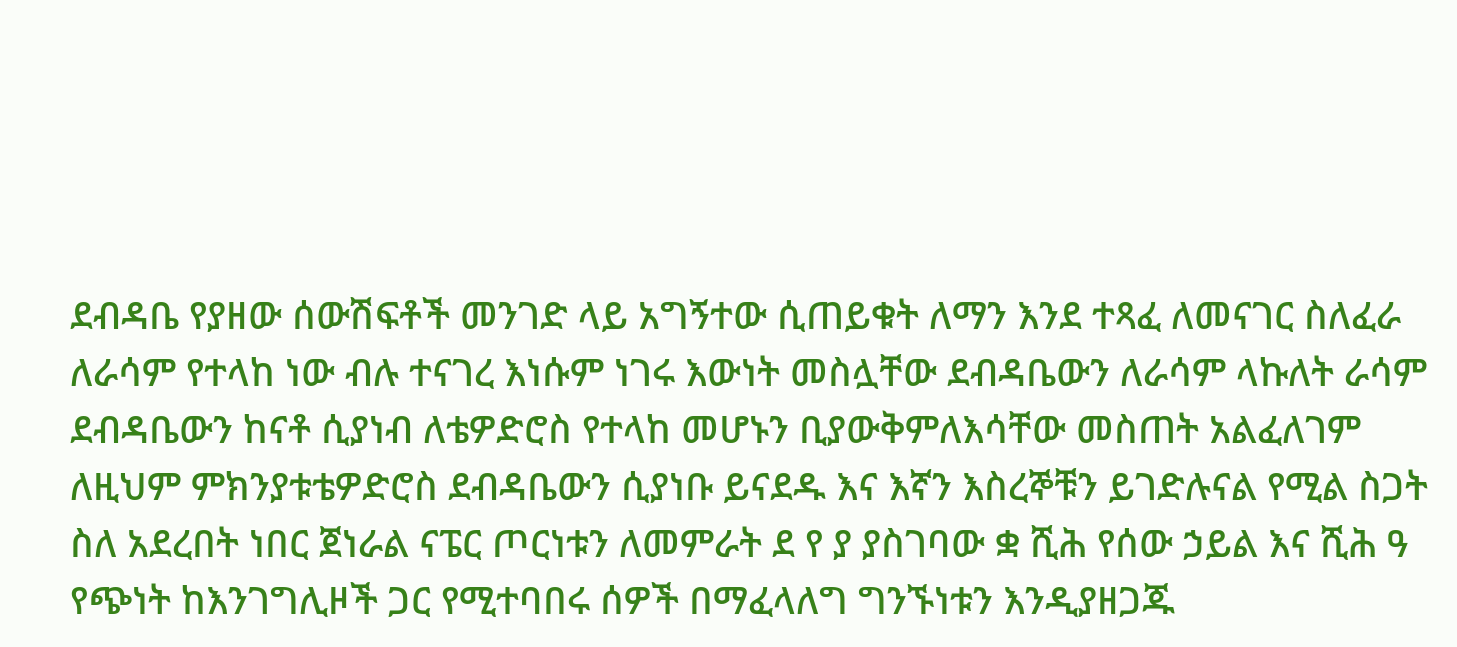ደብዳቤ የያዘው ሰውሽፍቶች መንገድ ላይ አግኝተው ሲጠይቁት ለማን እንደ ተጻፈ ለመናገር ስለፈራ ለራሳም የተላከ ነው ብሉ ተናገረ እነሱም ነገሩ እውነት መስሏቸው ደብዳቤውን ለራሳም ላኩለት ራሳም ደብዳቤውን ከናቶ ሲያነብ ለቴዎድሮስ የተላከ መሆኑን ቢያውቅምለእሳቸው መስጠት አልፈለገም ለዚህም ምክንያቱቴዎድሮስ ደብዳቤውን ሲያነቡ ይናደዱ እና እኛን እስረኞቹን ይገድሉናል የሚል ስጋት ስለ አደረበት ነበር ጀነራል ናፔር ጦርነቱን ለመምራት ደ የ ያ ያስገባው ቋ ሺሕ የሰው ኃይል እና ሺሕ ዓ የጭነት ከእንገግሊዞች ጋር የሚተባበሩ ሰዎች በማፈላለግ ግንኙነቱን እንዲያዘጋጁ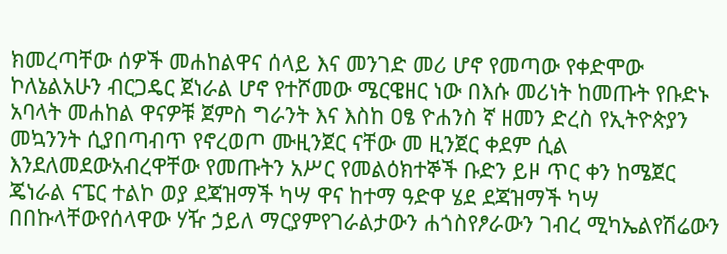ክመረጣቸው ሰዎች መሐከልዋና ሰላይ እና መንገድ መሪ ሆኖ የመጣው የቀድሞው ኮለኔልአሁን ብርጋዴር ጀነራል ሆኖ የተሾመው ሜርዌዘር ነው በእሱ መሪነት ከመጡት የቡድኑ አባላት መሐከል ዋናዎቹ ጀምስ ግራንት እና እስከ ዐፄ ዮሐንስ ኛ ዘመን ድረስ የኢትዮጵያን መኳንንት ሲያበጣብጥ የኖረወጦ ሙዚንጀር ናቸው መ ዚንጀር ቀደም ሲል እንደለመደውአብረዋቸው የመጡትን አሥር የመልዕክተኞች ቡድን ይዞ ጥር ቀን ከሜጀር ጄነራል ናፔር ተልኮ ወያ ደጃዝማች ካሣ ዋና ከተማ ዓድዋ ሄደ ደጃዝማች ካሣ በበኩላቸውየሰላዋው ሃዥ ኃይለ ማርያምየገራልታውን ሐጎስየፆራውን ገብረ ሚካኤልየሽሬውን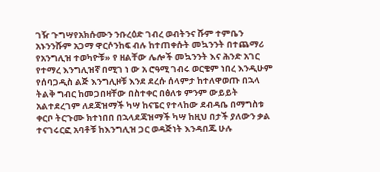ገዥ ጉግሣየአክሱሙን ንቡረዕድ ገብረ ወብትንና ሹም ተምቤን አኑንንሹም አጋማ ዋርሶንከፍ ብሉ ከተጠቀሱት መኳንንት በተጨማሪ የአንግሊዝ ተወካዮቹ» የ ዘልቸው ሌሎች መኳንንት እና ሕንድ አገር የተማረ እንግሊዝኛ በሚገ ነ ው አ ሮዓሚ ገብሩ ወርቄም ነበረ እንዲሁም የሰባጋዲስ ልጅ እንግሊዞቹ እንደ ደረሱ ሰላምታ ከተለዋወጡ በኋላ ትልቅ ግብር ከመጋበዛቸው በስተቀር በፅለቱ ምንም ውይይት አልተደረገም ለደጃዝማች ካሣ ከናፔር የተላከው ደብዳቤ በማግስቱ ቀርቦ ትርጉሙ ክተነበበ በኋላደጃዝማች ካሣ ከዚህ በታች ያለውን ቃል ተናገሩርፎ አባቶቹ ከእንግሊዝ ጋር ወዳጅነት እንዳበጁ ሁሉ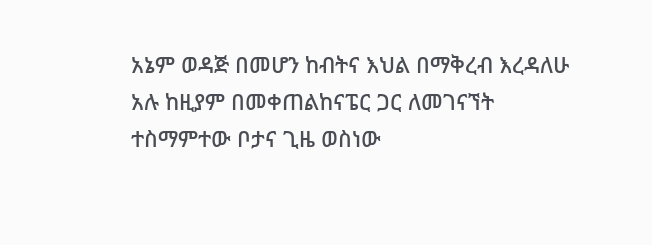አኔም ወዳጅ በመሆን ከብትና እህል በማቅረብ እረዳለሁ አሉ ከዚያም በመቀጠልከናፔር ጋር ለመገናኘት ተስማምተው ቦታና ጊዜ ወስነው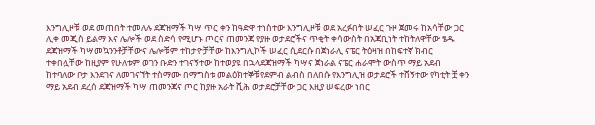እንግሊዞቹ ወደ መጠበት ተመለሉ ደጃዝማች ካሣ ጥር ቀን ከዓድዋ ተነስተው እንግሊዞቹ ወደ አረፉበት ሠፈር ጉዞ ጀመሩ ከአሳቸው ጋር ሊቀ መጂስ ይልማ እና ሌሎች ወደ ስድሳ የሚሆኑ ጦርና ጠመንጃ የያዙ ወታደሮችና ጥቂት ቀሳውስት በአጃቢነት ተከትለዋቸው ፄዱ ደጃዝማች ካሣመኳንንቶቻቸውና ሌሎቹም ተከታዮቻቸው ከእንግሊኮች ሠፈር ሲደርሱ በጀነራሊ ናፔር ትዕዛዝ በከፍተኛ ክብር ተቀበሏቸው ከዚያም የሁለቱም ወገን ቡድን ተገናኝተው ከተወያዩ በኋላደጃዝማች ካሣና ጀነራል ናፔር ሐራሞት ውስጥ ማይ አደብ ከተባለው ቦታ እንደገና ለመገናኘት ተስማሙ በማግስቱ መልዕክተኞቹየደምብ ልብስ በለበሱ የእንግሊዝ ወታደሮች ተሸኝተው የካቲት ቿ ቀን ማይ አደብ ደረሰ ደጃዝማች ካሣ ጠመንጃና ጦር ከያዙ አራት ሺሕ ወታደሮቻቸው ጋር እዚያ ሠፍረው ነበር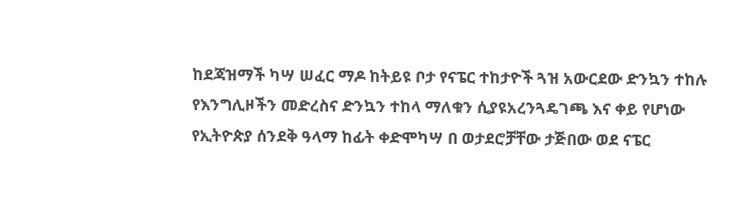ከደጃዝማች ካሣ ሠፈር ማዶ ከትይዩ ቦታ የናፔር ተከታዮች ጓዝ አውርደው ድንኳን ተከሉ የእንግሊዞችን መድረስና ድንኳን ተከላ ማለቁን ሲያዩአረንጓዴገጫ እና ቀይ የሆነው የኢትዮጵያ ሰንደቅ ዓላማ ከፊት ቀድሞካሣ በ ወታደሮቻቸው ታጅበው ወደ ናፔር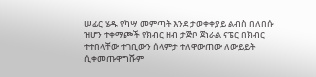ሠፊር ሄዱ የካሣ መምጣት እንደ ታወቀቀያይ ልብስ በለበሱ ዝሆን ተቀማጮች የክብር ዘብ ታጅቦ ጀነራል ናፔር በክብር ተተበላቸው ተገቢውን ሰላምታ ተለዋውጠው ለውይይት ሲቀመጡዋግሹም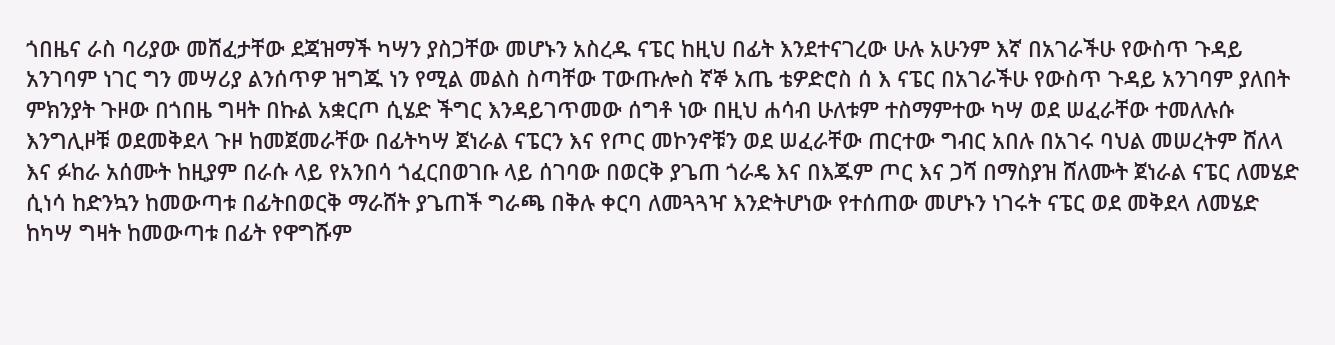ጎበዜና ራስ ባሪያው መሸፈታቸው ደጃዝማች ካሣን ያስጋቸው መሆኑን አስረዱ ናፔር ከዚህ በፊት እንደተናገረው ሁሉ አሁንም እኛ በአገራችሁ የውስጥ ጉዳይ አንገባም ነገር ግን መሣሪያ ልንሰጥዎ ዝግጁ ነን የሚል መልስ ስጣቸው ፐውጡሎስ ኛኞ አጤ ቴዎድሮስ ሰ እ ናፔር በአገራችሁ የውስጥ ጉዳይ አንገባም ያለበት ምክንያት ጉዞው በጎበዜ ግዛት በኩል አቋርጦ ሲሄድ ችግር እንዳይገጥመው ሰግቶ ነው በዚህ ሐሳብ ሁለቱም ተስማምተው ካሣ ወደ ሠፈራቸው ተመለሉሱ እንግሊዞቹ ወደመቅደላ ጉዞ ከመጀመራቸው በፊትካሣ ጀነራል ናፔርን እና የጦር መኮንኖቹን ወደ ሠፈራቸው ጠርተው ግብር አበሉ በአገሩ ባህል መሠረትም ሸለላ እና ፉከራ አሰሙት ከዚያም በራሱ ላይ የአንበሳ ጎፈርበወገቡ ላይ ሰገባው በወርቅ ያጌጠ ጎራዴ እና በእጁም ጦር እና ጋሻ በማስያዝ ሸለሙት ጀነራል ናፔር ለመሄድ ሲነሳ ከድንኳን ከመውጣቱ በፊትበወርቅ ማራሸት ያጌጠች ግራጫ በቅሉ ቀርባ ለመጓጓዣ እንድትሆነው የተሰጠው መሆኑን ነገሩት ናፔር ወደ መቅደላ ለመሄድ ከካሣ ግዛት ከመውጣቱ በፊት የዋግሹም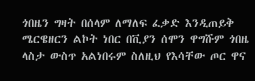ጎበዜን ግዛት በሰላም ለማለፍ ፈቃድ እንዲጠይቅ ሜርዌዘርን ልኮት ነበር በቪያን ሰሞን ዋግሹም ጎበዜ ላስታ ውስጥ አልነበሩም ስለዚህ የእሳቸው ጦር ዋና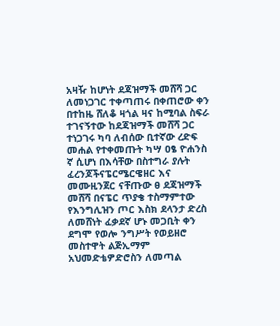አዛዥ ከሆነት ደጃዝማች መሸሻ ጋር ለመነጋገር ተቀጣጠሩ በቀጠሮው ቀን በተከዜ ሸለቆ ዛጎል ዛና ከሚባል ስፍራ ተገናኝተው ከደጃዝማች መሸሻ ጋር ተነጋገሩ ካባ ለብሰው ቢተኛው ረድፍ መሐል የተቀመጡት ካሣ ዐፄ ዮሐንስ ኛ ሲሆነ በእሳቸው በስተግራ ያሉት ፈረንጆችናፔርሜርዌዘር እና መሙዚንጀር ናቸጡው ፀ ደጃዝማች መሸሻ በናፔር ጥያቄ ተስማምተው የእንግሊዝን ጦር እስክ ደላንታ ድረስ ለመሸነት ፈቃደኛ ሆኑ መጋቢት ቀን ደግሞ የወሎ ንግሥት የወይዘሮ መስተዋት ልጅኢማም አህመድቴዎድሮስን ለመጣል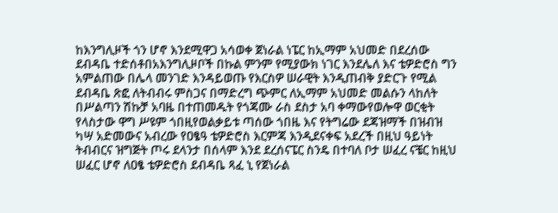ከእንግሊዞች ጎን ሆኖ እንደሚዋጋ አሳወቀ ጀነራል ነፔር ከኢማም አህመድ በደረሰው ደብዳቤ ተድሰቶበአእንግሊዞቦች በኩል ምንም የሚያውክ ነገር እንደሌለ እና ቴዎድሮስ ግን አምልጠው በሌላ መንገድ እንዳይወጡ የእርስዎ ሠራዊት እንዲጠብቅ ያድርጉ የሚል ደብዳቤ ጽፎ ለትብብሩ ምስጋና በማድረግ ጭምር ለኢማም አህመድ መልሱን ላከለት በሥልጣን ሽኩቻ አባዜ በተጠመዱት የጎጃሙ ራስ ደስታ አባ ቀማውየወሎዋ ወርቂት የላስታው ዋግ ሥዩም ጎበዚየወልቃይቱ ጣሰው ጎበዜ እና የትግሬው ደጃዝማች በዝብዝ ካሣ አድመውና አብረው የዐፄዓ ቴዎድሮስ እርምጃ እንዲደናቀፍ አደረች በዚህ ዓይነት ትብብርና ዝግጅት ጦሩ ደላንታ በሰላም እንደ ደረሰናፔር ስንዴ በተባለ ቦታ ሠፈረ ናቼር ከዚህ ሠፈር ሆኖ ለዐፄ ቴዎድሮስ ደብዳቤ ጻፈ ኒ የጀነራል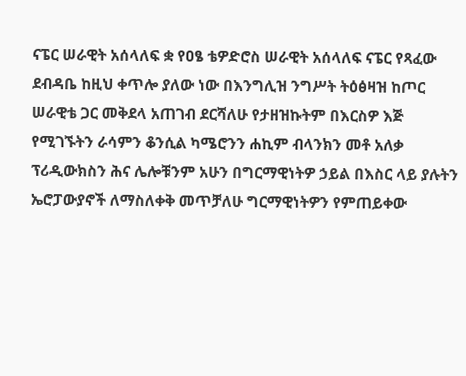ናፔር ሠራዊት አሰላለፍ ቋ የዐፄ ቴዎድሮስ ሠራዊት አሰላለፍ ናፔር የጻፈው ደብዳቤ ከዚህ ቀጥሎ ያለው ነው በእንግሊዝ ንግሥት ትዕፅዛዝ ከጦር ሠራዊቴ ጋር መቅደላ አጠገብ ደርሻለሁ የታዘዝኩትም በእርስዎ እጅ የሚገኙትን ራሳምን ቆንሲል ካሜሮንን ሐኪም ብላንክን መቶ አለቃ ፕሪዲውክስን ሕና ሌሎቹንም አሁን በግርማዊነትዎ ኃይል በእስር ላይ ያሉትን ኤሮፓውያኖች ለማስለቀቅ መጥቻለሁ ግርማዊነትዎን የምጠይቀው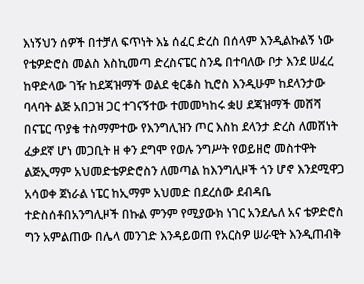እነኝህን ሰዎች በተቻለ ፍጥነት እኔ ሰፈር ድረስ በሰላም እንዲልኩልኝ ነው የቴዎድሮስ መልስ እስኪመጣ ድረስናፔር ስንዴ በተባለው ቦታ እንደ ሠፈረ ከዋድላው ገዥ ከደጃዝማች ወልደ ቂርቆስ ኪሮስ እንዲሁም ከደላንታው ባላባት ልጅ አበጋዝ ጋር ተገናኝተው ተመመካከሩ ቋሀ ደጃዝማች መሸሻ በናፔር ጥያቄ ተስማምተው የእንግሊዝን ጦር እስከ ደላንታ ድረስ ለመሸነት ፈቃደኛ ሆነ መጋቢት ዘ ቀን ደግሞ የወሉ ንግሥት የወይዘሮ መስተዋት ልጅኢማም አህመድቴዎድሮስን ለመጣል ከእንግሊዞች ጎን ሆኖ እንደሚዋጋ አሳወቀ ጀነራል ነፔር ከኢማም አህመድ በደረሰው ደብዳቤ ተድስሰቶበአንግሊዞች በኩል ምንም የሚያውክ ነገር አንደሌለ አና ቴዎድሮስ ግን አምልጠው በሌላ መንገድ እንዳይወጠ የአርስዎ ሠራዊት እንዲጠብቅ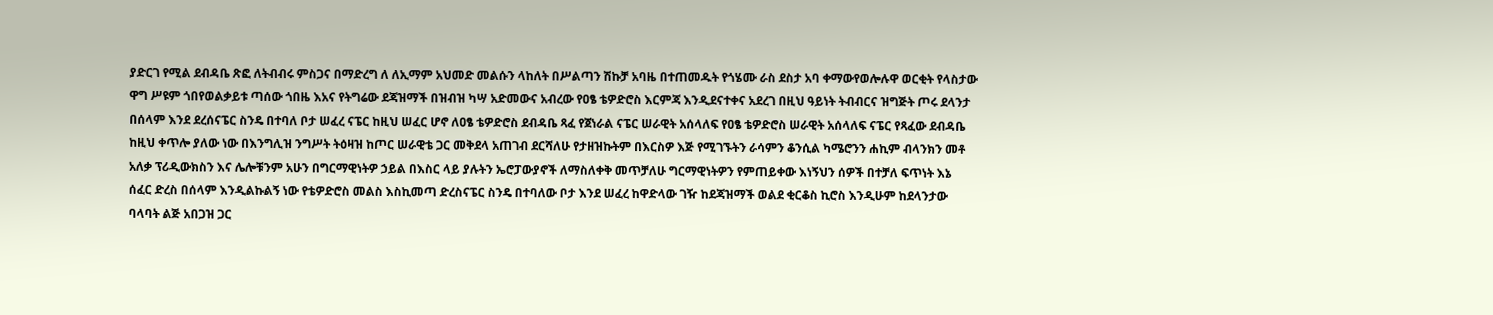ያድርገ የሚል ደብዳቤ ጽፎ ለትብብሩ ምስጋና በማድረግ ለ ለኢማም አህመድ መልሱን ላከለት በሥልጣን ሽኩቻ አባዜ በተጠመዱት የጎሄሙ ራስ ደስታ አባ ቀማውየወሎሉዋ ወርቂት የላስታው ዋግ ሥዩም ጎበየወልቃይቱ ጣሰው ጎበዜ እአና የትግሬው ደጃዝማች በዝብዝ ካሣ አድመውና አብረው የዐፄ ቴዎድሮስ እርምጃ እንዲደናተቀና አደረገ በዚህ ዓይነት ትብብርና ዝግጅት ጦሩ ደላንታ በሰላም እንደ ደረሰናፔር ስንዴ በተባለ ቦታ ሠፈረ ናፔር ከዚህ ሠፈር ሆኖ ለዐፄ ቴዎድሮስ ደብዳቤ ጻፈ የጀነራል ናፔር ሠራዊት አሰላለፍ የዐፄ ቴዎድሮስ ሠራዊት አሰላለፍ ናፔር የጻፈው ደብዳቤ ከዚህ ቀጥሎ ያለው ነው በእንግሊዝ ንግሥት ትዕዛዝ ከጦር ሠራዊቴ ጋር መቅደላ አጠገብ ደርሻለሁ የታዘዝኩትም በእርስዎ እጅ የሚገኙትን ራሳምን ቆንሲል ካሜሮንን ሐኪም ብላንክን መቶ አለቃ ፕሪዲውክስን እና ሌሎቹንም አሁን በግርማዊነትዎ ኃይል በእስር ላይ ያሉትን ኤሮፓውያኖች ለማስለቀቅ መጥቻለሁ ግርማዊነትዎን የምጠይቀው እነኝህን ሰዎች በተቻለ ፍጥነት እኔ ሰፈር ድረስ በሰላም እንዲልኩልኝ ነው የቴዎድሮስ መልስ እስኪመጣ ድረስናፔር ስንዴ በተባለው ቦታ እንደ ሠፈረ ከዋድላው ገዥ ከደጃዝማች ወልደ ቂርቆስ ኪሮስ እንዲሁም ከደላንታው ባላባት ልጅ አበጋዝ ጋር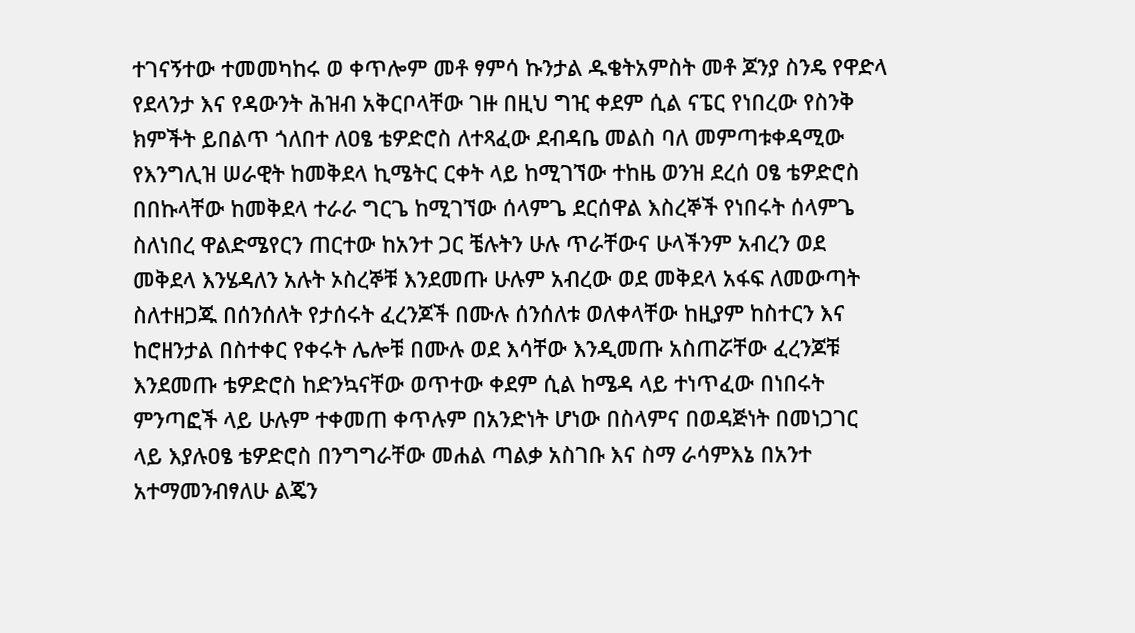ተገናኝተው ተመመካከሩ ወ ቀጥሎም መቶ ፃምሳ ኩንታል ዱቄትአምስት መቶ ጆንያ ስንዴ የዋድላ የደላንታ እና የዳውንት ሕዝብ አቅርቦላቸው ገዙ በዚህ ግዢ ቀደም ሲል ናፔር የነበረው የስንቅ ክምችት ይበልጥ ጎለበተ ለዐፄ ቴዎድሮስ ለተጻፈው ደብዳቤ መልስ ባለ መምጣቱቀዳሚው የእንግሊዝ ሠራዊት ከመቅደላ ኪሜትር ርቀት ላይ ከሚገኘው ተከዜ ወንዝ ደረሰ ዐፄ ቴዎድሮስ በበኩላቸው ከመቅደላ ተራራ ግርጌ ከሚገኘው ሰላምጌ ደርሰዋል እስረኞች የነበሩት ሰላምጌ ስለነበረ ዋልድሜየርን ጠርተው ከአንተ ጋር ቼሉትን ሁሉ ጥራቸውና ሁላችንም አብረን ወደ መቅደላ እንሄዳለን አሉት ኦስረኞቹ እንደመጡ ሁሉም አብረው ወደ መቅደላ አፋፍ ለመውጣት ስለተዘጋጁ በሰንሰለት የታሰሩት ፈረንጆች በሙሉ ሰንሰለቱ ወለቀላቸው ከዚያም ከስተርን እና ከሮዘንታል በስተቀር የቀሩት ሌሎቹ በሙሉ ወደ እሳቸው እንዲመጡ አስጠሯቸው ፈረንጆቹ እንደመጡ ቴዎድሮስ ከድንኳናቸው ወጥተው ቀደም ሲል ከሜዳ ላይ ተነጥፈው በነበሩት ምንጣፎች ላይ ሁሉም ተቀመጠ ቀጥሉም በአንድነት ሆነው በስላምና በወዳጅነት በመነጋገር ላይ እያሉዐፄ ቴዎድሮስ በንግግራቸው መሐል ጣልቃ አስገቡ እና ስማ ራሳምእኔ በአንተ አተማመንብፃለሁ ልጄን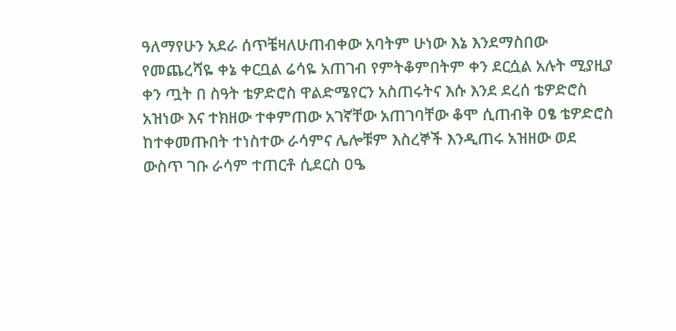ዓለማየሁን አደራ ሰጥቼዛለሁጠብቀው አባትም ሁነው እኔ እንደማስበው የመጨረሻዬ ቀኔ ቀርቧል ሬሳዬ አጠገብ የምትቆምበትም ቀን ደርሷል አሉት ሚያዚያ ቀን ጧት በ ስዓት ቴዎድሮስ ዋልድሜየርን አስጠሩትና እሱ እንደ ደረሰ ቴዎድሮስ አዝነው እና ተክዘው ተቀምጠው አገኛቸው አጠገባቸው ቆሞ ሲጠብቅ ዐፄ ቴዎድሮስ ከተቀመጡበት ተነስተው ራሳምና ሌሎቹም እስረኞች እንዲጠሩ አዝዘው ወደ ውስጥ ገቡ ራሳም ተጠርቶ ሲደርስ ዐዔ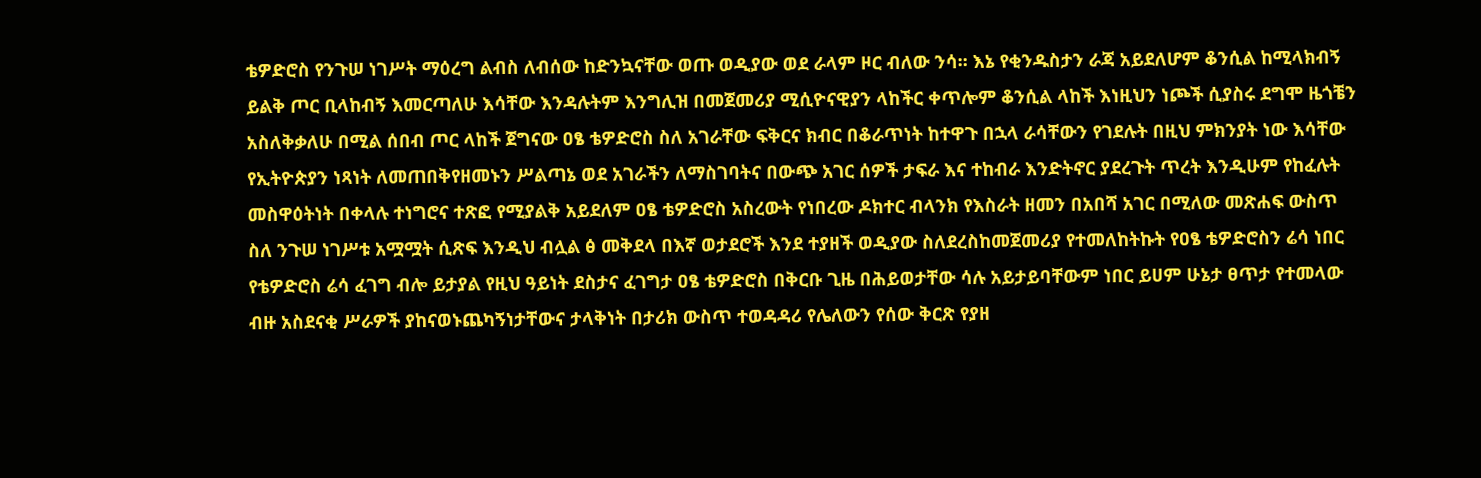ቴዎድሮስ የንጉሠ ነገሥት ማዕረግ ልብስ ለብሰው ከድንኳናቸው ወጡ ወዲያው ወደ ራላም ዞር ብለው ንሳ። እኔ የቂንዱስታን ራጃ አይደለሆም ቆንሲል ከሚላክብኝ ይልቅ ጦር ቢላከብኝ እመርጣለሁ እሳቸው እንዳሉትም እንግሊዝ በመጀመሪያ ሚሲዮናዊያን ላከችር ቀጥሎም ቆንሲል ላከች እነዚህን ነጮች ሲያስሩ ደግሞ ዜጎቼን አስለቅቃለሁ በሚል ሰበብ ጦር ላከች ጀግናው ዐፄ ቴዎድሮስ ስለ አገራቸው ፍቅርና ክብር በቆራጥነት ከተዋጉ በኋላ ራሳቸውን የገደሉት በዚህ ምክንያት ነው እሳቸው የኢትዮጵያን ነጻነት ለመጠበቅየዘመኑን ሥልጣኔ ወደ አገራችን ለማስገባትና በውጭ አገር ሰዎች ታፍራ እና ተከብራ እንድትኖር ያደረጉት ጥረት እንዲሁም የከፈሉት መስዋዕትነት በቀላሉ ተነግሮና ተጽፎ የሚያልቅ አይደለም ዐፄ ቴዎድሮስ አስረውት የነበረው ዶክተር ብላንክ የእስራት ዘመን በአበሻ አገር በሚለው መጽሐፍ ውስጥ ስለ ንጉሠ ነገሥቱ አሟሟት ሲጽፍ እንዲህ ብሏል ፅ መቅደላ በእኛ ወታደሮች እንደ ተያዘች ወዲያው ስለደረስከመጀመሪያ የተመለከትኩት የዐፄ ቴዎድሮስን ሬሳ ነበር የቴዎድሮስ ሬሳ ፈገግ ብሎ ይታያል የዚህ ዓይነት ደስታና ፈገግታ ዐፄ ቴዎድሮስ በቅርቡ ጊዜ በሕይወታቸው ሳሉ አይታይባቸውም ነበር ይሀም ሁኔታ ፀጥታ የተመላው ብዙ አስደናቂ ሥራዎች ያከናወኑጨካኝነታቸውና ታላቅነት በታሪክ ውስጥ ተወዳዳሪ የሌለውን የሰው ቅርጽ የያዘ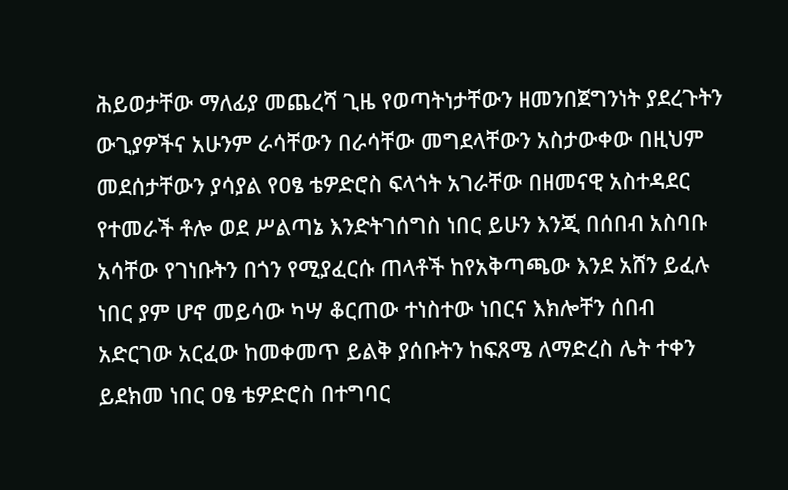ሕይወታቸው ማለፊያ መጨረሻ ጊዜ የወጣትነታቸውን ዘመንበጀግንነት ያደረጉትን ውጊያዎችና አሁንም ራሳቸውን በራሳቸው መግደላቸውን አስታውቀው በዚህም መደሰታቸውን ያሳያል የዐፄ ቴዎድሮስ ፍላጎት አገራቸው በዘመናዊ አስተዳደር የተመራች ቶሎ ወደ ሥልጣኔ እንድትገሰግስ ነበር ይሁን እንጂ በሰበብ አስባቡ አሳቸው የገነቡትን በጎን የሚያፈርሱ ጠላቶች ከየአቅጣጫው እንደ አሸን ይፈሉ ነበር ያም ሆኖ መይሳው ካሣ ቆርጠው ተነስተው ነበርና እክሎቸን ሰበብ አድርገው አርፈው ከመቀመጥ ይልቅ ያሰቡትን ከፍጸሜ ለማድረስ ሌት ተቀን ይደክመ ነበር ዐፄ ቴዎድሮስ በተግባር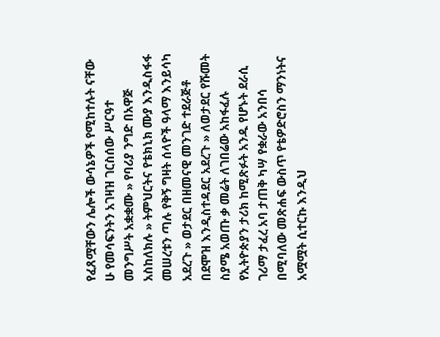የፈጸሟቸውን ሌሎች ውሳኔዎች የሚከተሉት ናቸው ሁ የመሳፍንትን አገዛዝ ገርስሰው ሥርዓተ መንግሥት አቋቋሙ » የባሪያ ንግድ በአዋጅ አስከለክሉ » ትምህርትና የቴክኒክ ሙያ እንዲስፋፋ መሠረቱን ጣሉ የቅኝ ግዛት ሰላዮች ዓላማ እንይሳካ አደረጉ » ወታደር በዘመናዊ መንገድ ተደራጅቶ በደሞዝ እንዲስተዳደር አደረጉ » ለወታደር የሹመት ስያሜ አወጡ ቃ መሬት ለገበሬው አከፋፈሉ የኢትዮጵያን ታሪክ ከሚጽፉት አንዱ የሆኑት ደራሲ ገሪማ ታፈረ አባ ታጠቅ ካሣ የቋራው አንበሳ በሚባለው መጽሐፍ ውስጥ የቴዎድሮስን ማንነትና አሟሟት ሲተርኩ እንዲህ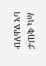ብለዋል አባ ታጠቅ ካሣ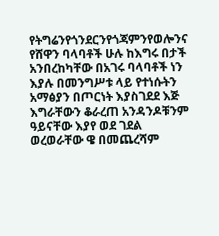የትግሬንየጎንደርንየጎጃምንየወሎንና የሸዋን ባላባቶች ሁሉ ከእግሩ በታች አንበረከካቸው በአገሩ ባላባቶች ነን እያሉ በመንግሥቱ ላይ የተነሱትን አማፅያን በጦርነት እያስገደደ እጅ እግራቸውን ቆራረጠ አንዳንዶቹንም ዓይናቸው እያየ ወደ ገደል ወረወራቸው ዌ በመጨረሻም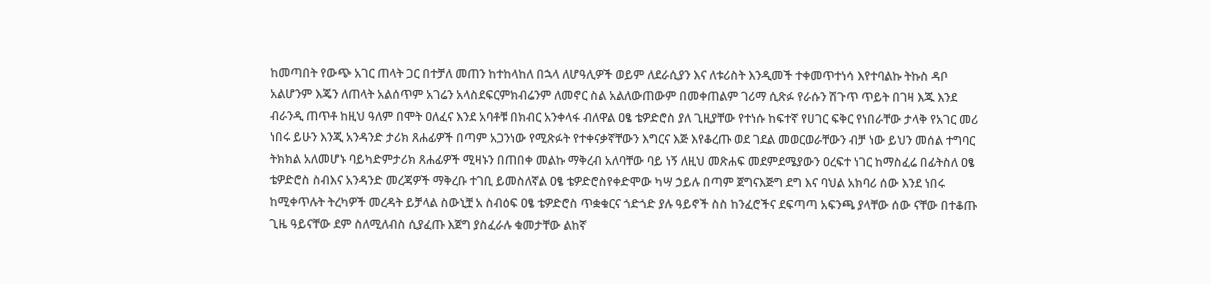ከመጣበት የውጭ አገር ጠላት ጋር በተቻለ መጠን ከተከላከለ በኋላ ለሆዓሊዎች ወይም ለደራሲያን እና ለቱሪስት እንዲመች ተቀመጥተነሳ እየተባልኩ ትኩስ ዳቦ አልሆንም እጄን ለጠላት አልሰጥም አገሬን አላስደፍርምክብሬንም ለመኖር ስል አልለውጠውም በመቀጠልም ገሪማ ሲጽፉ የራሱን ሽጉጥ ጥይት በገዛ እጁ እንደ ብራንዲ ጠጥቶ ከዚህ ዓለም በሞት ዐለፈና እንደ አባቶቹ በክብር አንቀላፋ ብለዋል ዐፄ ቴዎድሮስ ያለ ጊዚያቸው የተነሱ ከፍተኛ የሀገር ፍቅር የነበራቸው ታላቅ የአገር መሪ ነበሩ ይሁን እንጂ አንዳንድ ታሪክ ጸሐፊዎች በጣም አጋንነው የሚጽፉት የተቀናቃኛቸውን እግርና እጅ እየቆረጡ ወደ ገደል መወርወራቸውን ብቻ ነው ይህን መሰል ተግባር ትክክል አለመሆኑ ባይካድምታሪክ ጸሐፊዎች ሚዛኑን በጠበቀ መልኩ ማቅረብ አለባቸው ባይ ነኝ ለዚህ መጽሐፍ መደምደሜያውን ዐረፍተ ነገር ከማስፈሬ በፊትስለ ዐፄ ቴዎድሮስ ስብእና አንዳንድ መረጃዎች ማቅረቡ ተገቢ ይመስለኛል ዐፄ ቴዎድሮስየቀድሞው ካሣ ኃይሉ በጣም ጀግናእጅግ ደግ እና ባህል አክባሪ ሰው እንደ ነበሩ ከሚቀጥሉት ትረካዎች መረዳት ይቻላል ስውኒቿ አ ስብዕፍ ዐፄ ቴዎድሮስ ጥቋቁርና ጎድጎድ ያሉ ዓይኖች ስስ ከንፈሮችና ደፍጣጣ አፍንጫ ያላቸው ሰው ናቸው በተቆጡ ጊዜ ዓይናቸው ደም ስለሚለብስ ሲያፈጡ እጀግ ያስፈራሉ ቁመታቸው ልከኛ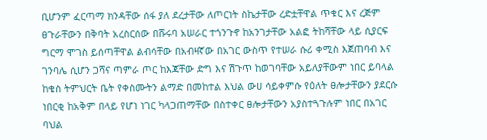ቢሆንም ፈርጣማ ክንዳቸው ሰፋ ያለ ደረታቸው ለጦርነት ስኬታቸው ረድቷቸዋል ጥቁር እና ረጅም ፀጉራቸውን በቅባት አረስርሰው በሹሩባ አሠራር ተጎንጉኖ ከአንገታቸው አልፎ ትከሻቸው ላይ ሲያርፍ ግርማ ሞገስ ይሰጣቸዋል ልብሳቸው በአብዛኛው በአገር ውስጥ የተሠራ ሱሪ ቀሚስ እጀጠባብ እና ገንባሌ ሲሆን ጋሻና ጣምራ ጦር ከእጃቸው ድግ እና ሽጉጥ ከወገባቸው አይለያቸውም ነበር ይባላል ከቄስ ትምህርት ቤት የቀስሙትን ልማድ በመከተል እህል ውሀ ሳይቀምሱ የዕለት ፀሎታቸውን ያደርሱ ነበርቂ ከአቅም በላይ የሆነ ነገር ካላጋጠማቸው በስተቀር ፀሎታቸውን አያስተጓጉሉም ነበር በአገር ባህል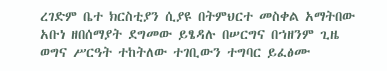ረገድም ቤተ ክርስቲያን ሲያዩ በትምህርተ መስቀል አማትበው አቡነ ዘበሰማያት ደግመው ይፄዳሉ በሠርግና በኀዘንም ጊዜ ወግና ሥርዓት ተከትለው ተገቢውን ተግባር ይፈፅሙ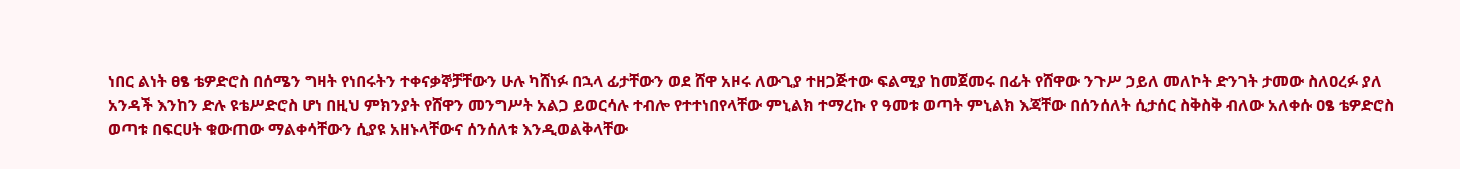ነበር ልነት ፀፄ ቴዎድሮስ በሰሜን ግዛት የነበሩትን ተቀናቃኞቻቸውን ሁሉ ካሸነፉ በኋላ ፊታቸውን ወደ ሸዋ አዞሩ ለውጊያ ተዘጋጅተው ፍልሚያ ከመጀመሩ በፊት የሸዋው ንጉሥ ኃይለ መለኮት ድንገት ታመው ስለዐረፉ ያለ አንዳች እንከን ድሉ ዩቴሥድሮስ ሆነ በዚህ ምክንያት የሸዋን መንግሥት አልጋ ይወርሳሉ ተብሎ የተተነበየላቸው ምኒልክ ተማረኩ የ ዓመቱ ወጣት ምኒልክ እጃቸው በሰንሰለት ሲታሰር ስቅስቅ ብለው አለቀሱ ዐፄ ቴዎድሮስ ወጣቱ በፍርሀት ቁውጠው ማልቀሳቸውን ሲያዩ አዘኑላቸውና ሰንሰለቱ እንዲወልቅላቸው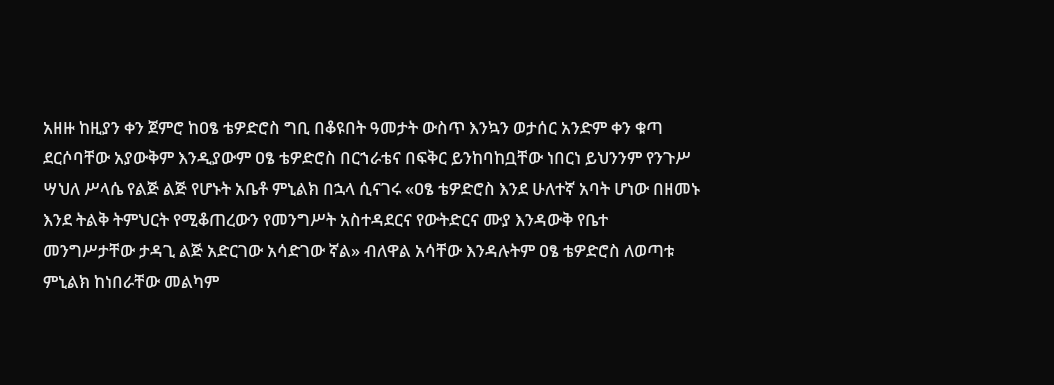አዘዙ ከዚያን ቀን ጀምሮ ከዐፄ ቴዎድሮስ ግቢ በቆዩበት ዓመታት ውስጥ እንኳን ወታሰር አንድም ቀን ቁጣ ደርሶባቸው አያውቅም እንዲያውም ዐፄ ቴዎድሮስ በርኀራቴና በፍቅር ይንከባከቧቸው ነበርነ ይህንንም የንጉሥ ሣህለ ሥላሴ የልጅ ልጅ የሆኑት አቤቶ ምኒልክ በኋላ ሲናገሩ «ዐፄ ቴዎድሮስ እንደ ሁለተኛ አባት ሆነው በዘመኑ እንደ ትልቅ ትምህርት የሚቆጠረውን የመንግሥት አስተዳደርና የውትድርና ሙያ እንዳውቅ የቤተ መንግሥታቸው ታዳጊ ልጅ አድርገው አሳድገው ኛል» ብለዋል አሳቸው እንዳሉትም ዐፄ ቴዎድሮስ ለወጣቱ ምኒልክ ከነበራቸው መልካም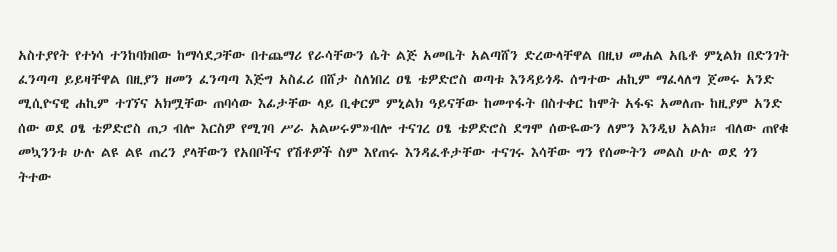አስተያየት የተነሳ ተንከባክበው ከማሳደጋቸው በተጨማሪ የራሳቸውን ሴት ልጅ አመቤት አልጣሸን ድረውላቸዋል በዚህ መሐል አቤቶ ምኒልክ በድንገት ፈንጣጣ ይይዛቸዋል በዚያን ዘመን ፈንጣጣ እጅግ አስፈሪ በሸታ ስለነበረ ዐፄ ቴዎድሮስ ወጣቱ እንዳይጎዱ ሰግተው ሐኪም ማፈላለግ ጀመሩ አንድ ሚሲዮናዊ ሐኪም ተገኘና አክሟቸው ጠባሳው እፊታቸው ላይ ቢቀርም ምኒልክ ዓይናቸው ከመጥፋት በስተቀር ከሞት አፋፍ አመለጡ ከዚያም አንድ ሰው ወደ ዐፄ ቴዎድሮስ ጠጋ ብሎ እርስዎ የሚገባ ሥራ አልሠሩም»ብሎ ተናገረ ዐፄ ቴዎድሮስ ደግሞ ሰውዬውን ለምን እንዲህ አልክ። ብለው ጠየቁ መኳንንቱ ሁሉ ልዩ ልዩ ጠረን ያላቸውን የአበቦችና የሽቶዎች ስም እየጠሩ እንዳፈቶታቸው ተናገሩ እሳቸው ግን የሰሙትን መልስ ሁሉ ወደ ጎን ትተው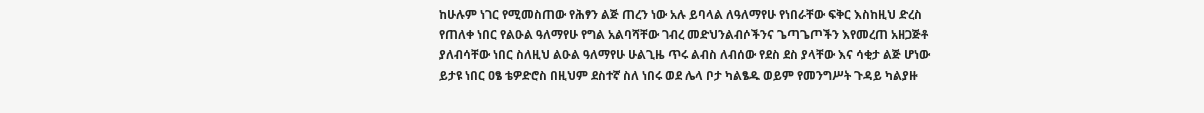ከሁሉም ነገር የሚመስጠው የሕፃን ልጅ ጠረን ነው አሉ ይባላል ለዓለማየሁ የነበራቸው ፍቅር እስከዚህ ድረስ የጠለቀ ነበር የልዑል ዓለማየሁ የግል አልባሻቸው ገብረ መድህንልብሶችንና ጌጣጌጦችን እየመረጠ አዘጋጅቶ ያለብሳቸው ነበር ስለዚህ ልዑል ዓለማየሁ ሁልጊዜ ጥሩ ልብስ ለብሰው የደስ ደስ ያላቸው እና ሳቂታ ልጅ ሆነው ይታዩ ነበር ዐፄ ቴዎድሮስ በዚህም ደስተኛ ስለ ነበሩ ወደ ሌላ ቦታ ካልፄዱ ወይም የመንግሥት ጉዳይ ካልያዙ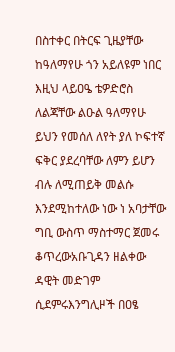በስተቀር በትርፍ ጊዜያቸው ከዓለማየሁ ጎን አይለዩም ነበር እዚህ ላይዐዔ ቴዎድሮስ ለልጃቸው ልዑል ዓለማየሁ ይህን የመሰለ ለየት ያለ ኮፍተኛ ፍቅር ያደረባቸው ለምን ይሆን ብሉ ለሚጠይቅ መልሱ እንደሚከተለው ነው ነ አባታቸው ግቢ ውስጥ ማስተማር ጀመሩ ቆጥረውአቡጊዳን ዘልቀው ዳዊት መድገም ሲደምሩእንግሊዞች በዐፄ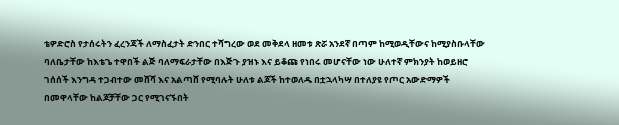ቴዎድሮስ የታሰሩትን ፈረንጃች ለማስፈታት ድንበር ተሻግረው ወደ መቅደላ ዘመቱ ጽሯ አንደኛ በጣም ከሚወዲቸውና ከሚያስቡላቸው ባለቤታቸው ከእቴጌ ተዋበች ልጅ ባለማፍራታቸው በእጅጉ ያዝኑ እና ይቆጩ የነበሩ መሆናቸው ነው ሁለተኛ ምክንያት ከወይዘሮ ገሰሰች እንግዳ ተጋብተው መሸሻ እና አልጣሸ የሚባሉት ሁለቱ ልጆች ከተወለዱ በቷኋላካሣ በተለያዩ የጦር አውድማዎች በመዋላቸው ከልጆቻቸው ጋር የሚገናኙበት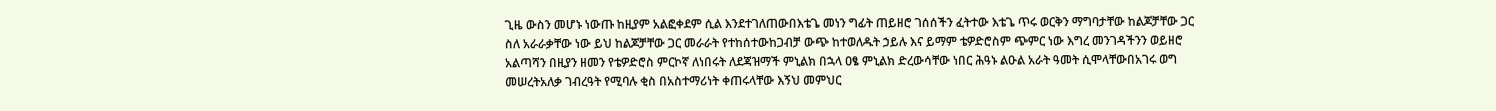ጊዜ ውስን መሆኑ ነውጡ ከዚያም አልፎቀደም ሲል እንደተገለጠውበእቴጌ መነን ግፊት ጠይዘሮ ገሰሰችን ፈትተው እቴጌ ጥሩ ወርቅን ማግባታቸው ከልጆቻቸው ጋር ስለ አራራቃቸው ነው ይህ ከልጆቻቸው ጋር መራራት የተከሰተውከጋብቻ ውጭ ከተወለዱት ኃይሉ እና ይማም ቴዎድሮስም ጭምር ነው እግረ መንገዳችንን ወይዘሮ አልጣሻን በዚያን ዘመን የቴዎድሮስ ምርኮኛ ለነበሩት ለደጃዝማች ምኒልክ በኋላ ዐፄ ምኒልክ ድረውሳቸው ነበር ሕዓኑ ልዑል አራት ዓመት ሲሞላቸውበአገሩ ወግ መሠረትአለቃ ገብረዓት የሚባሉ ቂስ በአስተማሪነት ቀጠሩላቸው እኝህ መምህር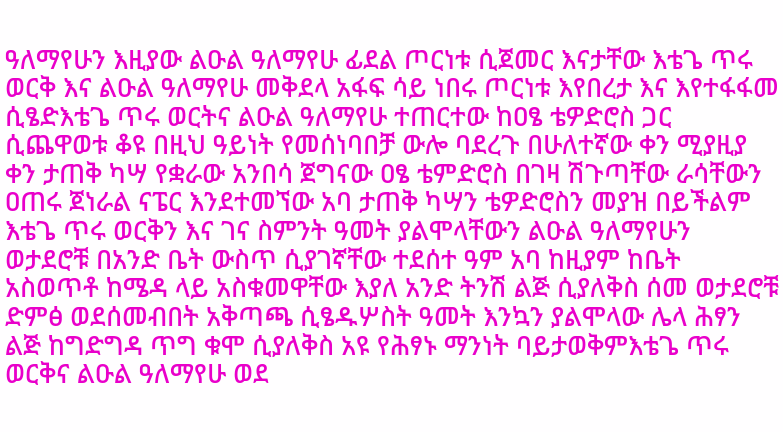ዓለማየሁን እዚያው ልዑል ዓለማየሁ ፊደል ጦርነቱ ሲጀመር እናታቸው እቴጌ ጥሩ ወርቅ እና ልዑል ዓለማየሁ መቅደላ አፋፍ ሳይ ነበሩ ጦርነቱ እየበረታ እና እየተፋፋመ ሲፄድእቴጌ ጥሩ ወርትና ልዑል ዓለማየሁ ተጠርተው ከዐፄ ቴዎድሮስ ጋር ሲጨዋወቱ ቆዩ በዚህ ዓይነት የመሰነባበቻ ውሎ ባደረጉ በሁለተኛው ቀን ሚያዚያ ቀን ታጠቅ ካሣ የቋራው አንበሳ ጀግናው ዐፄ ቴምድሮስ በገዛ ሽጉጣቸው ራሳቸውን ዐጠሩ ጀነራል ናፔር እንደተመኘው አባ ታጠቅ ካሣን ቴዎድሮስን መያዝ በይችልም እቴጌ ጥሩ ወርቅን እና ገና ስምንት ዓመት ያልሞላቸውን ልዑል ዓለማየሁን ወታደሮቹ በአንድ ቤት ውስጥ ሲያገኛቸው ተደሰተ ዓም አባ ከዚያም ከቤት አስወጥቶ ከሜዳ ላይ አስቁመዋቸው እያለ አንድ ትንሽ ልጅ ሲያለቅስ ሰመ ወታደሮቹ ድምፅ ወደሰመብበት አቅጣጫ ሲፄዱሦስት ዓመት እንኳን ያልሞላው ሌላ ሕፃን ልጅ ከግድግዳ ጥግ ቁሞ ሲያለቅስ አዩ የሕፃኑ ማንነት ባይታወቅምእቴጌ ጥሩ ወርቅና ልዑል ዓለማየሁ ወደ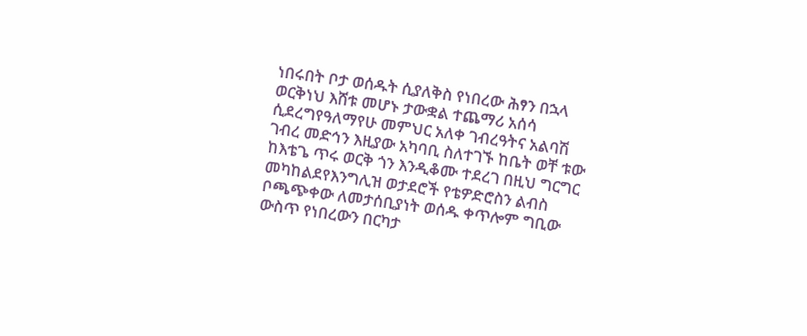ነበሩበት ቦታ ወሰዱት ሲያለቅስ የነበረው ሕፃን በኋላ ወርቅነህ እሸቱ መሆኑ ታውቋል ተጨማሪ አሰሳ ሲደረግየዓለማየሁ መምህር አለቀ ገብረዓትና አልባሽ ገብረ መድኅን እዚያው አካባቢ ስለተገኙ ከቤት ወቸ ቱው ከእቴጌ ጥሩ ወርቅ ጎን እንዲቆሙ ተደረገ በዚህ ግርግር መካከልደየእንግሊዝ ወታደሮች የቴዎድሮስን ልብስ ቦጫጭቀው ለመታሰቢያነት ወሰዱ ቀጥሎም ግቢው ውስጥ የነበረውን በርካታ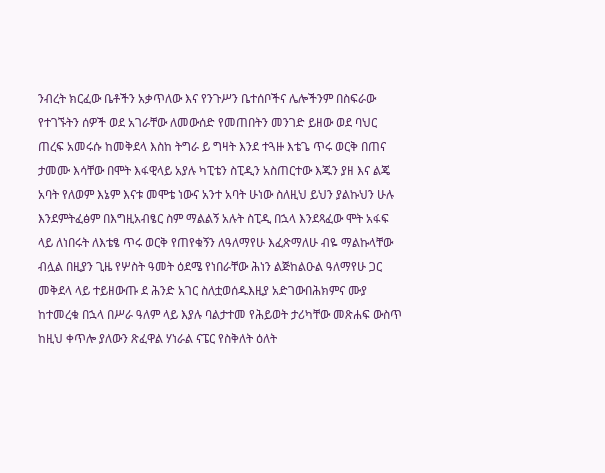ንብረት ክርፈው ቤቶችን አቃጥለው እና የንጉሥን ቤተሰቦችና ሌሎችንም በስፍራው የተገኙትን ሰዎች ወደ አገራቸው ለመውሰድ የመጠበትን መንገድ ይዘው ወደ ባህር ጠረፍ አመሩሱ ከመቅደላ እስከ ትግራ ይ ግዛት እንደ ተጓዙ እቴጌ ጥሩ ወርቅ በጠና ታመሙ እሳቸው በሞት እፋዊላይ አያሉ ካፒቴን ስፒዲን አስጠርተው እጁን ያዘ እና ልጄ አባት የለወም እኔም እናቱ መሞቴ ነውና አንተ አባት ሁነው ስለዚህ ይህን ያልኩህን ሁሉ እንደምትፈፅም በእግዚአብፄር ስም ማልልኝ አሉት ስፒዲ በኋላ እንደጻፈው ሞት አፋፍ ላይ ለነበሩት ለእቴፄ ጥሩ ወርቅ የጠየቁኝን ለዓለማየሁ እፈጽማለሁ ብዬ ማልኩላቸው ብሏል በዚያን ጊዜ የሦስት ዓመት ዕደሜ የነበራቸው ሕነን ልጅከልዑል ዓለማየሁ ጋር መቅደላ ላይ ተይዘውጡ ደ ሕንድ አገር ስለቷወሰዱእዚያ አድገውበሕክምና ሙያ ከተመረቁ በኋላ በሥራ ዓለም ላይ እያሉ ባልታተመ የሕይወት ታሪካቸው መጽሐፍ ውስጥ ከዚህ ቀጥሎ ያለውን ጽፈዋል ሃነራል ናፔር የስቅለት ዕለት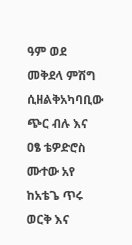ዓም ወደ መቅደላ ምሽግ ሲዘልቅአካባቢው ጭር ብሉ እና ዐፄ ቴዎድሮስ ሙተው አየ ከአቴጌ ጥሩ ወርቅ እና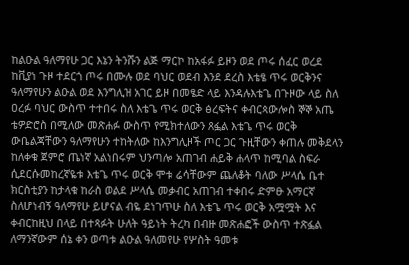ከልዑል ዓለማየሁ ጋር እኔን ትንሹን ልጅ ማርኮ ከአፋፉ ይዞን ወደ ጦሩ ሰፈር ወረደ ከቪያነ ጉዞ ተደርጎ ጦሩ በሙሉ ወደ ባህር ወደብ እንደ ደረስ እቴፄ ጥሩ ወርቅንና ዓለማየሁን ልዑል ወደ እንግሊዝ አገር ይዞ በመፄድ ላይ እንዳሉእቴጌ በጉዞው ላይ ስለ ዐረፉ ባህር ውስጥ ተተበሩ ስለ እቴጌ ጥሩ ወርቅ ፅረፍትና ቀብርጳውሎስ ኞኞ አጤ ቴዎድሮስ በሚለው መጽሐፉ ውስጥ የሚክተለውን ጸፏል እቴጌ ጥሩ ወርቅ ውቤልጃቸውን ዓለማየሁን ተከትለው ከእንግሊዞች ጦር ጋር ጉዚቸውን ቀጠሉ መቅደላን ከለቀቁ ጀምሮ ጤነኛ አልነበሩም ህንጣሎ አጠገብ ሐይቅ ሐላጥ ከሚባል ስፍራ ሲደርሱመከረኛዬቱ እቴጌ ጥሩ ወርቅ ሞቱ ሬሳቸውም ጨለቆት ባለው ሥላሴ ቤተ ክርስቲያን ከታላቁ ከራስ ወልደ ሥላሴ መቃብር አጠገብ ተቀበሩ ድምፁ አማርኛ ስለሆነብኝ ዓለማየሁ ይሆናል ብዬ ደነገጥሁ ስለ እቴጌ ጥሩ ወርቅ አሟሟት እና ቀብርከዚህ በላይ በተጻፉት ሁለት ዓይነት ትረካ በብዙ መጽሐፎች ውስጥ ተጽፏል ለማንኛውም ሰኔ ቀን ወጣቱ ልዑል ዓለመየሁ የሦስት ዓመቱ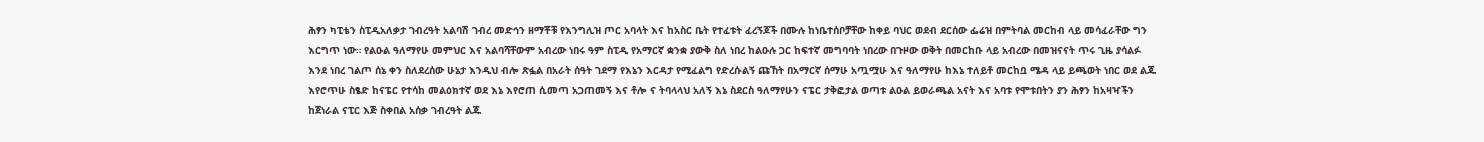ሕፃን ካፒቴን ስፒዲአለቃታ ገብረዓት አልባሽ ገብረ መድኅን ዘማቾቹ የእንግሊዝ ጦር አባላት እና ከአስር ቤት የተፈቱት ፈረኝጆች በሙሉ ከነቤተሰቦቻቸው ከቀይ ባህር ወደብ ደርሰው ፌሬዝ በምትባል መርከብ ላይ መሳፈራቸው ግን እርግጥ ነው። የልዑል ዓለማየሁ መምህር እና አልባሻቸውም አብረው ነበሩ ዓም ስፒዲ የአማርኛ ቋንቋ ያውቅ ስለ ነበረ ከልዑሉ ጋር ከፍተኛ መግባባት ነበረው በጉዞው ወቅት በመርከቡ ላይ አብረው በመዝናናት ጥሩ ጊዜ ያሳልፉ እንደ ነበረ ገልጦ ሰኔ ቀን ስለደረሰው ሁኔታ እንዲህ ብሎ ጽፏል በአራት ሰዓት ገደማ የእኔን እርዳታ የሚፈልግ የድረሱልኝ ጩኸት በአማርኛ ሰማሁ አጧሟሁ እና ዓለማየሁ ከእኔ ተለይቶ መርከቧ ሜዳ ላይ ይጫወት ነበር ወደ ልጁ እየሮጥሁ ስፄድ ከናፔር የተሳከ መልዕክተኛ ወደ እኔ እየሮጠ ሲመጣ አጋጠመኝ እና ቶሎ ና ትባላላህ አለኝ እኔ ስደርስ ዓለማየሁን ናፔር ታቅፎታል ወጣቱ ልዑል ይወራጫል አናት እና አባቱ የሞቱበትን ያን ሕፃን ከአዛዣችን ከጀነራል ናፒር እጅ ስቀበል አሰቃ ገብረዓት ልጁ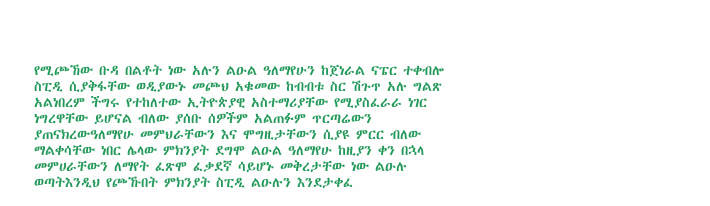የሚጮኸው ቡዳ በልቶት ነው አሉን ልዑል ዓለማየሁን ከጀነራል ናፔር ተቀብሎ ስፒዲ ሲያቅፋቸው ወዲያውኑ መጮህ አቁመው ከብብቱ ስር ሽጉጥ አሉ ግልጽ አልነበረም ችግሩ የተከለተው ኢትዮጵያዊ አስተማሪያቸው የሚያስፈራራ ነገር ነግረዋቸው ይሆናል ብለው ያሰቡ ሰዎችም አልጠፉም ጥርጣሬውን ያጠናክረውዓለማየሁ መምህራቸውን እና ሞግዚታቸውን ሲያዩ ምርር ብለው ማልቀሳቸው ነበር ሌላው ምክንያት ደግሞ ልዑል ዓለማየሁ ከዚያን ቀን በኋላ መምሀራቸውን ለማየት ፈጽሞ ፈቃደኛ ሳይሆኑ መቅረታቸው ነው ልዑሉ ወጣትእንዲህ የጮኹበት ምክንያት ስፒዲ ልዑሉን እንደታቀፈ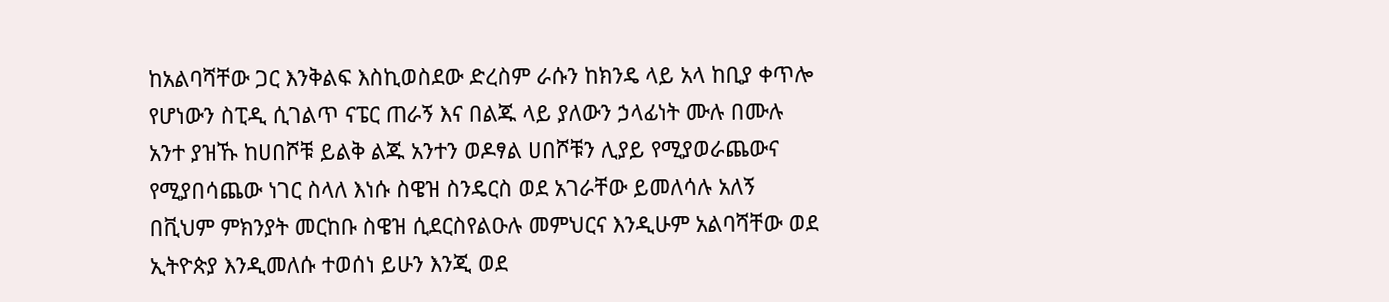ከአልባሻቸው ጋር እንቅልፍ እስኪወስደው ድረስም ራሱን ከክንዴ ላይ አላ ከቢያ ቀጥሎ የሆነውን ስፒዲ ሲገልጥ ናፔር ጠራኝ እና በልጁ ላይ ያለውን ኃላፊነት ሙሉ በሙሉ አንተ ያዝኹ ከሀበሾቹ ይልቅ ልጁ አንተን ወዶፃል ሀበሾቹን ሊያይ የሚያወራጨውና የሚያበሳጨው ነገር ስላለ እነሱ ስዌዝ ስንዴርስ ወደ አገራቸው ይመለሳሉ አለኝ በቪህም ምክንያት መርከቡ ስዌዝ ሲደርስየልዑሉ መምህርና እንዲሁም አልባሻቸው ወደ ኢትዮጵያ እንዲመለሱ ተወሰነ ይሁን እንጂ ወደ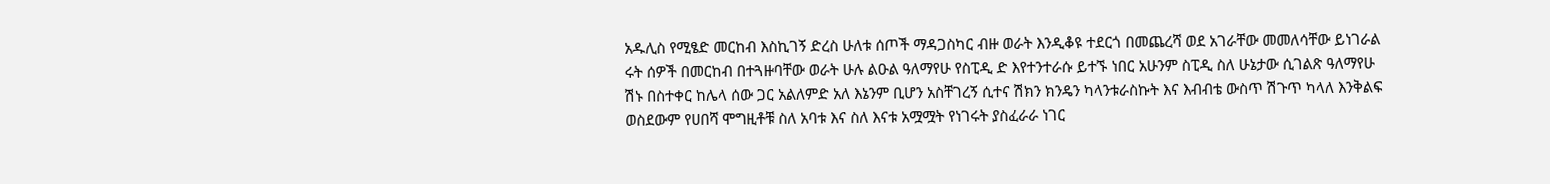አዱሊስ የሚፄድ መርከብ እስኪገኝ ድረስ ሁለቱ ሰጦች ማዳጋስካር ብዙ ወራት እንዲቆዩ ተደርጎ በመጨረሻ ወደ አገራቸው መመለሳቸው ይነገራል ሩት ሰዎች በመርከብ በተጓዙባቸው ወራት ሁሉ ልዑል ዓለማየሁ የስፒዲ ድ እየተንተራሱ ይተኙ ነበር አሁንም ስፒዲ ስለ ሁኔታው ሲገልጽ ዓለማየሁ ሽኑ በስተቀር ከሌላ ሰው ጋር አልለምድ አለ እኔንም ቢሆን አስቸገረኝ ሲተና ሽክን ክንዴን ካላንቱራስኩት እና እብብቴ ውስጥ ሽጉጥ ካላለ እንቅልፍ ወስደውም የሀበሻ ሞግዚቶቹ ስለ አባቱ እና ስለ እናቱ አሟሟት የነገሩት ያስፈራራ ነገር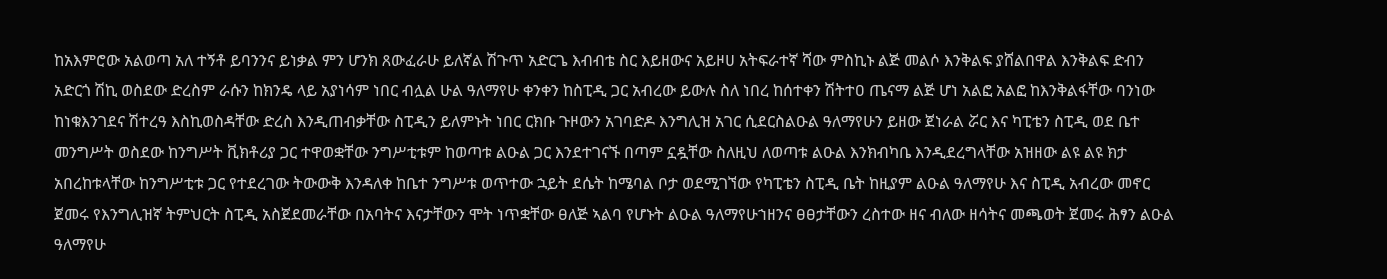ከአእምሮው አልወጣ አለ ተኝቶ ይባንንና ይነቃል ምን ሆንክ ጸውፈራሁ ይለኛል ሽጉጥ አድርጌ እብብቴ ስር እይዘውና አይዞሀ አትፍራተኛ ሻው ምስኪኑ ልጅ መልሶ እንቅልፍ ያሸልበዋል እንቅልፍ ድብን አድርጎ ሽኪ ወስደው ድረስም ራሱን ከክንዴ ላይ አያነሳም ነበር ብሏል ሁል ዓለማየሁ ቀንቀን ከስፒዲ ጋር አብረው ይውሉ ስለ ነበረ ከሰተቀን ሽትተዐ ጤናማ ልጅ ሆነ አልፎ አልፎ ከእንቅልፋቸው ባንነው ከነቁእንገደና ሽተረዓ እስኪወስዳቸው ድረስ እንዲጠብቃቸው ስፒዲን ይለምኑት ነበር ርክቡ ጉዞውን አገባድዶ እንግሊዝ አገር ሲደርስልዑል ዓለማየሁን ይዘው ጀነራል ሯር እና ካፒቴን ስፒዲ ወደ ቤተ መንግሥት ወስደው ከንግሥት ቪክቶሪያ ጋር ተዋወቋቸው ንግሥቲቱም ከወጣቱ ልዑል ጋር እንደተገናኙ በጣም ኗዷቸው ስለዚህ ለወጣቱ ልዑል እንክብካቤ እንዲደረግላቸው አዝዘው ልዩ ልዩ ክታ አበረከቱላቸው ከንግሥቲቱ ጋር የተደረገው ትውውቅ እንዳለቀ ከቤተ ንግሥቱ ወጥተው ኋይት ደሴት ከሜባል ቦታ ወደሚገኘው የካፒቴን ስፒዲ ቤት ከዚያም ልዑል ዓለማየሁ እና ስፒዲ አብረው መኖር ጀመሩ የእንግሊዝኛ ትምህርት ስፒዲ አስጀደመራቸው በአባትና እናታቸውን ሞት ነጥቋቸው ፀለጅ ኣልባ የሆኑት ልዑል ዓለማየሁኀዘንና ፀፀታቸውን ረስተው ዘና ብለው ዘሳትና መጫወት ጀመሩ ሕፃን ልዑል ዓለማየሁ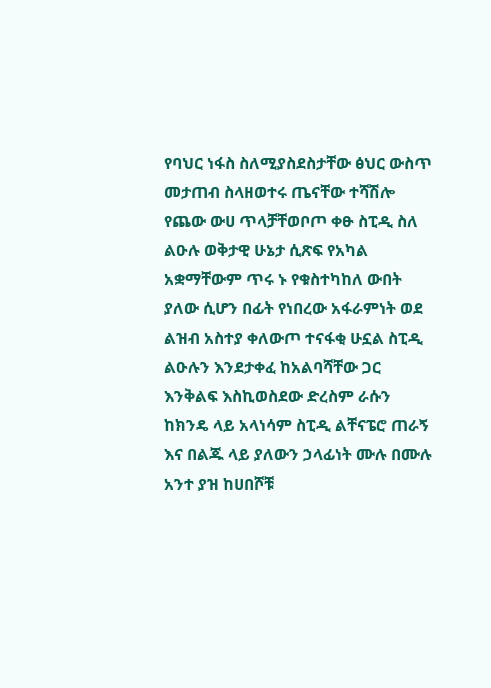የባህር ነፋስ ስለሚያስደስታቸው ፅህር ውስጥ መታጠብ ስላዘወተሩ ጤናቸው ተሻሽሎ የጨው ውሀ ጥላቻቸወቦጦ ቀፁ ስፒዲ ስለ ልዑሉ ወቅታዊ ሁኔታ ሲጽፍ የአካል አቋማቸውም ጥሩ ኑ የቁስተካከለ ውበት ያለው ሲሆን በፊት የነበረው አፋራምነት ወደ ልዝብ አስተያ ቀለውጦ ተናፋቂ ሁኗል ስፒዲ ልዑሉን እንደታቀፈ ከአልባሻቸው ጋር እንቅልፍ እስኪወስደው ድረስም ራሱን ከክንዴ ላይ አላነሳም ስፒዲ ልቸናፔሮ ጠራኝ እና በልጁ ላይ ያለውን ኃላፊነት ሙሉ በሙሉ አንተ ያዝ ከሀበሾቹ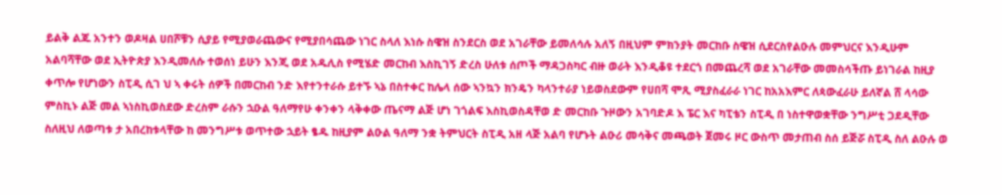ይልቅ ልጁ አንተን ወዶዛል ሀበሾቹን ሲያይ የሚያወራጨውና የሚያበሳጨው ነገር ስላለ እነሱ ስዌዝ ስንደርስ ወደ አገራቸው ይመለሳሉ አለኝ በዚህም ምክንያት መርከቡ ስዌዝ ሲደርስየልዑሉ መምህርና እንዲሁም አልባሻቸው ወደ ኢትዮጵያ እንዲመለሱ ተወሰነ ይሁን እንጂ ወደ አዱሊስ የሚሄድ መርከብ እስኪገኝ ድረስ ሁለቱ ሰጦች ማዳጋስካር ብዙ ወራት እንዲቆዩ ተደርጎ በመጨረሻ ወደ አገራቸው መመስሳችጡ ይነገራል ከዚያ ቀጥሎ የሆነውን ስፒዲ ሲገ ህ ኣ ቀሩት ሰዎች በመርከብ ንድ እየተንተራሱ ይተኙ ኣኔ በስተቀር ከሌላ ሰው ኣንኳን ክንዴን ካላንተራያ ነይወስደውም የሀበሻ ሞጺ ሚያስፈራራ ነገር ከአአእምር ለጳውፈራሁ ይለኛል ሸ ላሳው ምስኪኑ ልጅ መል ኣነስኪወስደው ድረስም ራሱን ኋዑል ዓለማየሁ ቀንቀን ላቅቀው ጤናማ ልጅ ሆነ ገጎልፍ እስኪወስዳቸወ ድ መርከቡ ጉዞውን አገባድዶ እ ፔር እና ካፒቴን ስፒዲ በ ነስተዋወቋቸው ንግሥቲ ጋደዲቸው ስለዚህ ለወጣቱ ታ አበረከቱላቸው ከ መንግሥቱ ወጥተው ኋይት ፄዱ ከዚያም ልዑል ዓለማ ንቋ ትምህርት ስፒዲ አዘ ላጅ አልባ የሆኑት ልዑሪ መሳቅና መጫወት ጀመሩ ዞር ውስጥ መታጠብ ስሰ ይጅሯ ስፒዲ ስለ ልዑሉ ወ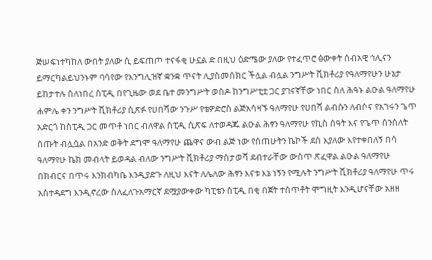ጅሠፍነተካከለ ውበት ያለው ሲ ይፍጠጦ ተናፋቂ ሁኗል ድ በዚህ ዕድሜው ያለው የተፈጥሮ ፅውቀት ሰብአዊ ኅሊናን ይማርካልይህንኑም ባሳየው የእንግሊዝኛ ቋንቋ ጥናት ሊያስመሰክር ችሏል ብሏል ንግሥት ቪክቶሪያ የዓለማየሁን ሁኔታ ይከታተሉ ስለነበረ ስፒዲ በየጊዜው ወደ ቤተ መንግሥት ወስዶ ከንግሥቲቷ ጋር ያገናኛቸው ነበር ስለ ሕዓኑ ልዑል ዓለማየሁ ሐምሌ ቀን ንግሥት ቪክቶሪያ ሲጽፉ የሀበሻው ንጉሥ የቴዎድሮስ ልጅአሳዛኙ ዓለማየሁ የሀበሻ ልብሱን ለብሶና የአገሩን ጌጥ አድርጎ ከስፒዲ ጋር መጥቶ ነበር ብለዋል ስፒዲ ሲጽፍ ለተወዳጁ ልዑል ሕፃን ዓለማየሁ የኪስ ሰዓት እና የጌጥ ሰንሰለት ሰጡት ብሏሷል በአንድ ወቅት ደግሞ ዓለማየሁ ጨዋና ውብ ልጅ ነው የሰጠሁትን ኬኮች ደስ እያለው እየተቀበለኝ በሳ ዓለማየሁ ኬክ መብላት ይወዳል ብለው ንግሥት ቪክቶሪያ ማስታወሻ ደብተራቸው ውስጥ ጽፈዋል ልዑል ዓለማየሁ በክብርና በጥሩ እንክብካቤ እንዲያድጉ ለዚህ እናት ለሌለው ሕፃን እናቱ እኔ ነኝን የሚሉት ንግሥት ቪክቶሪያ ዓለማየሁ ጥሩ አስተዳደግ እንዲኖረው ስለፈለጉአማርኛ ደሟያውቀው ካፒቴን ስፒዲ በቂ በጀት ተሰጥቶት ሞግዚት እንዲሆናቸው አዘዘ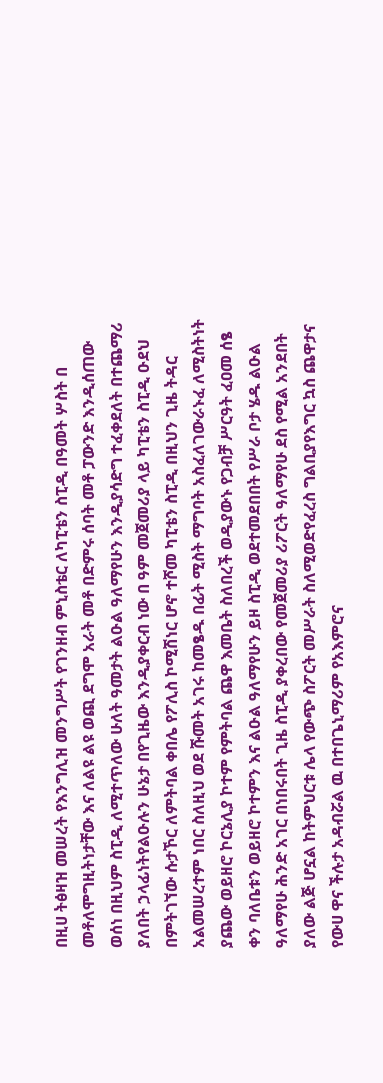በዚሀ ትፅዛዝ መሠረት የእንግሊዝ መንግሥት የገንዘብ ምኒስቴር ለካፒቴን ስፒዲ በዓመት ሦስት በ መቶለሞግዚትነታቸው እና ለልዩ ልዩ ወጪ ደግሞ አራት መቶ በድምሩ ሰባት መቶ ፓውንድ እንዲሰጠው ወሰነ በዚህም ስፒዲ ለሚተጥለው ሁለት ዓመታት ልዑል ዓለማየሁን እንዲያሳድግ ተፈቀደለት በተጨማሪ ያለበት ኃላፊነትየልዑሉን ሁኔታ በየጊዜው እንዲያቀርብ ነው በ ዓም መጀመሪያ ላይ ካፒቴን ስፒዲ ዑደህ በምትገኘው ሱታኾር ለምትባል ቀበሌ የፖሊስ ኮሚሽነር ሆኖ ተሾመ ካፒቴን ስፒዲ በዚህን ጊዜ ትዳር አልመሠረተም ነበር ስለዚህ ወደ ሹመት አገሩ ከመፄዱ በፊት ሚስት ማግባት አስፈለገውራኑፈ ለሚስትነት ያጨው ወይዘሮ ኮርኔሊያ ኮተም የምትባል ጨዋ እመቤት ስለበረች ወዲያውኑ የጋብቻ ሥርዓት ፈዐመ ሰፄ ቀን ባለቤቱን ወይዘሮ ኮተምን እና ልዑል ዓለማየሁን ይዞ ስፒዲ ወደተመደበበት የሥራ ቦታ ሄዱ ልዑል ዓለማየሁ ሕንድ አገር በነበሩበት ጊዜ ስፒዲ ያቀረበው የመጀመሪያ ሪፖርት ዓለማየሁ ደስ የሚል አንደበት ያለው ልጅ ሆኗል ከትምህርቱ ሌላ የውጭ ስፖርት መሥራት ስለሚወድየፈረስ ግልቢያየእግር ኳስ ጨዋታና የውሀ ዋና ችሉታ አዳብሯል ዉ በተበጌኒማሪም የአእምሮና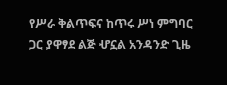የሥራ ቅልጥፍና ከጥሩ ሥነ ምግባር ጋር ያዋፃደ ልጅ ሇኗል አንዳንድ ጊዜ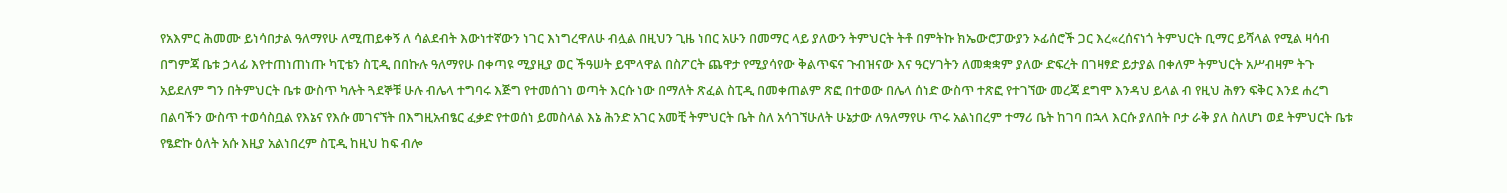የአእምር ሕመሙ ይነሳበታል ዓለማየሁ ለሚጠይቀኝ ለ ሳልደብት እውነተኛውን ነገር እነግረዋለሁ ብሏል በዚህን ጊዜ ነበር አሁን በመማር ላይ ያለውን ትምህርት ትቶ በምትኩ ክኤውሮፓውያን ኦፊሰሮች ጋር እረ«ረሰናነጎ ትምህርት ቢማር ይሻላል የሚል ዛሳብ በግምጃ ቤቱ ኃላፊ እየተጠነጠነጡ ካፒቴን ስፒዲ በበኩሉ ዓለማየሁ በቀጣዩ ሚያዚያ ወር ችዓሠት ይሞላዋል በስፖርት ጨዋታ የሚያሳየው ቅልጥፍና ጉብዝናው እና ዓርሃገትን ለመቋቋም ያለው ድፍረት በገዛፃድ ይታያል በቀለም ትምህርት አሥብዛም ትጉ አይደለም ግን በትምህርት ቤቱ ውስጥ ካሉት ጓደኞቹ ሁሉ ብሌላ ተግባሩ እጅግ የተመሰገነ ወጣት እርሱ ነው በማለት ጽፈል ስፒዲ በመቀጠልም ጽፎ በተወው በሌላ ሰነድ ውስጥ ተጽፎ የተገኘው መረጃ ደግሞ እንዳህ ይላል ብ የዚህ ሕፃን ፍቅር እንደ ሐረግ በልባችን ውስጥ ተወሳስቧል የእኔና የእሱ መገናኘት በእግዚአብፄር ፈቃድ የተወሰነ ይመስላል እኔ ሕንድ አገር አመቺ ትምህርት ቤት ስለ አሳገኘሁለት ሁኔታው ለዓለማየሁ ጥሩ አልነበረም ተማሪ ቤት ከገባ በኋላ እርሱ ያለበት ቦታ ራቅ ያለ ስለሆነ ወደ ትምህርት ቤቱ የፄድኩ ዕለት አሱ እዚያ አልነበረም ስፒዲ ከዚህ ከፍ ብሎ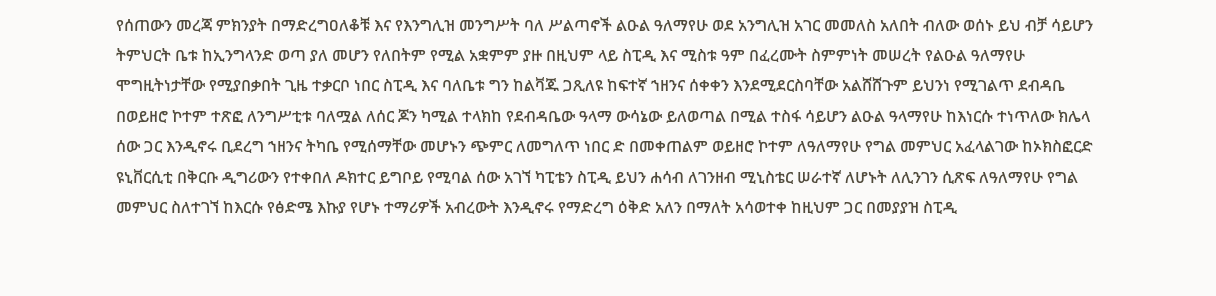የሰጠውን መረጃ ምክንያት በማድረግዐለቆቹ እና የእንግሊዝ መንግሥት ባለ ሥልጣኖች ልዑል ዓለማየሁ ወደ አንግሊዝ አገር መመለስ አለበት ብለው ወሰኑ ይህ ብቻ ሳይሆን ትምህርት ቤቱ ከኢንግላንድ ወጣ ያለ መሆን የለበትም የሚል አቋምም ያዙ በዚህም ላይ ስፒዲ እና ሚስቱ ዓም በፈረሙት ስምምነት መሠረት የልዑል ዓለማየሁ ሞግዚትነታቸው የሚያበቃበት ጊዜ ተቃርቦ ነበር ስፒዲ እና ባለቤቱ ግን ከልቫጁ ጋጺለዩ ከፍተኛ ኀዘንና ሰቀቀን እንደሚደርስባቸው አልሸሸጉም ይህንነ የሚገልጥ ደብዳቤ በወይዘሮ ኮተም ተጽፎ ለንግሥቲቱ ባለሟል ለሰር ጆን ካሚል ተላክከ የደብዳቤው ዓላማ ውሳኔው ይለወጣል በሚል ተስፋ ሳይሆን ልዑል ዓላማየሁ ከእነርሱ ተነጥለው ክሌላ ሰው ጋር እንዲኖሩ ቢደረግ ኀዘንና ትካቤ የሚሰማቸው መሆኑን ጭምር ለመግለጥ ነበር ድ በመቀጠልም ወይዘሮ ኮተም ለዓለማየሁ የግል መምህር አፈላልገው ከኦክስፎርድ ዩኒቨርሲቲ በቅርቡ ዲግሪውን የተቀበለ ዶክተር ይግቦይ የሚባል ሰው አገኘ ካፒቴን ስፒዲ ይህን ሐሳብ ለገንዘብ ሚኒስቴር ሠራተኛ ለሆኑት ለሊንገን ሲጽፍ ለዓለማየሁ የግል መምህር ስለተገኘ ከእርሱ የፅድሜ እኩያ የሆኑ ተማሪዎች አብረውት እንዲኖሩ የማድረግ ዕቅድ አለን በማለት አሳወተቀ ከዚህም ጋር በመያያዝ ስፒዲ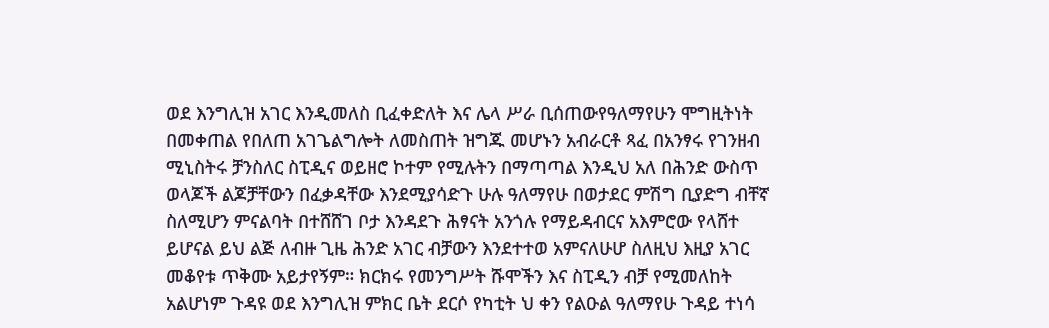ወደ እንግሊዝ አገር እንዲመለስ ቢፈቀድለት እና ሌላ ሥራ ቢሰጠውየዓለማየሁን ሞግዚትነት በመቀጠል የበለጠ አገጌልግሎት ለመስጠት ዝግጁ መሆኑን አብራርቶ ጻፈ በአንፃሩ የገንዘብ ሚኒስትሩ ቻንስለር ስፒዲና ወይዘሮ ኮተም የሚሉትን በማጣጣል እንዲህ አለ በሕንድ ውስጥ ወላጆች ልጆቻቸውን በፈቃዳቸው እንደሚያሳድጉ ሁሉ ዓለማየሁ በወታደር ምሽግ ቢያድግ ብቸኛ ስለሚሆን ምናልባት በተሸሸገ ቦታ እንዳደጉ ሕፃናት አንጎሉ የማይዳብርና አእምሮው የላሸተ ይሆናል ይህ ልጅ ለብዙ ጊዜ ሕንድ አገር ብቻውን እንደተተወ አምናለሁሆ ስለዚህ እዚያ አገር መቆየቱ ጥቅሙ አይታየኝም። ክርክሩ የመንግሥት ሹሞችን እና ስፒዲን ብቻ የሚመለከት አልሆነም ጉዳዩ ወደ እንግሊዝ ምክር ቤት ደርሶ የካቲት ህ ቀን የልዑል ዓለማየሁ ጉዳይ ተነሳ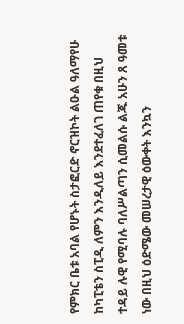የምክር ቤቱ አባል የሆኑት ስታፎርድ ኖርዝኮት ልዑል ዓለማየሁ ከካፒቴን ስፒዲ ለምን እንዲለይ እንደተፈለገ ጠየቁ በዚህ ተዳይ ሉዊ የሚባሉ ባለሥልጣን ሲመልሱ ልጁ አሁን ጸ ዓመቱ ነው በዚህ ዕድሜው መሠረታዊ ዕውቀት እንኳን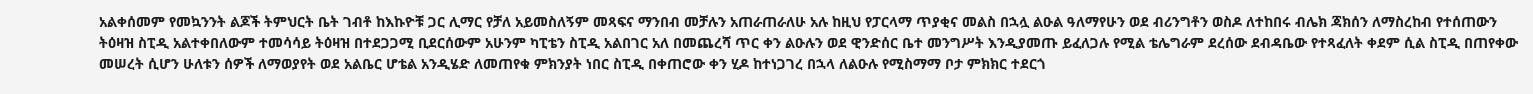አልቀሰመም የመኳንንት ልጆች ትምህርት ቤት ገብቶ ከእኩዮቹ ጋር ሊማር የቻለ አይመስለኝም መጻፍና ማንበብ መቻሉን አጠራጠራለሁ አሉ ከዚህ የፓርላማ ጥያቂና መልስ በኋሏ ልዑል ዓለማየሁን ወደ ብሪንግቶን ወስዶ ለተከበሩ ብሌክ ጃክሰን ለማስረከብ የተሰጠውን ትዕዛዝ ስፒዲ አልተቀበለውም ተመሳሳይ ትዕዛዝ በተደጋጋሚ ቢደርሰውም አሁንም ካፒቴን ስፒዲ አልበገር አለ በመጨረሻ ጥር ቀን ልዑሉን ወደ ዊንድሰር ቤተ መንግሥት እንዲያመጡ ይፈለጋሉ የሚል ቴሌግራም ደረሰው ደብዳቤው የተጻፈለት ቀደም ሲል ስፒዲ በጠየቀው መሠረት ሲሆን ሁለቱን ሰዎች ለማወያየት ወደ አልቤር ሆቴል አንዲሄድ ለመጠየቁ ምክንያት ነበር ስፒዲ በቀጠሮው ቀን ሂዶ ከተነጋገረ በኋላ ለልዑሉ የሚስማማ ቦታ ምክክር ተደርጎ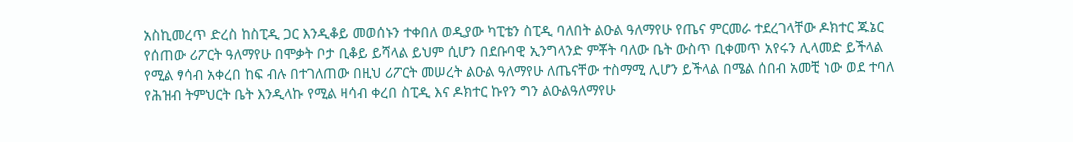አስኪመረጥ ድረስ ከስፒዲ ጋር እንዲቆይ መወሰኑን ተቀበለ ወዲያው ካፒቴን ስፒዲ ባለበት ልዑል ዓለማየሁ የጤና ምርመራ ተደረገላቸው ዶክተር ጁኔር የሰጠው ሪፖርት ዓለማየሁ በሞቃት ቦታ ቢቆይ ይሻላል ይህም ሲሆን በደቡባዊ ኢንግላንድ ምቾት ባለው ቤት ውስጥ ቢቀመጥ አየሩን ሊላመድ ይችላል የሚል ፃሳብ አቀረበ ከፍ ብሉ በተገለጠው በዚህ ሪፖርት መሠረት ልዑል ዓለማየሁ ለጤናቸው ተስማሚ ሊሆን ይችላል በሜል ሰበብ አመቺ ነው ወደ ተባለ የሕዝብ ትምህርት ቤት እንዲላኩ የሚል ዛሳብ ቀረበ ስፒዲ እና ዶክተር ኩየን ግን ልዑልዓለማየሁ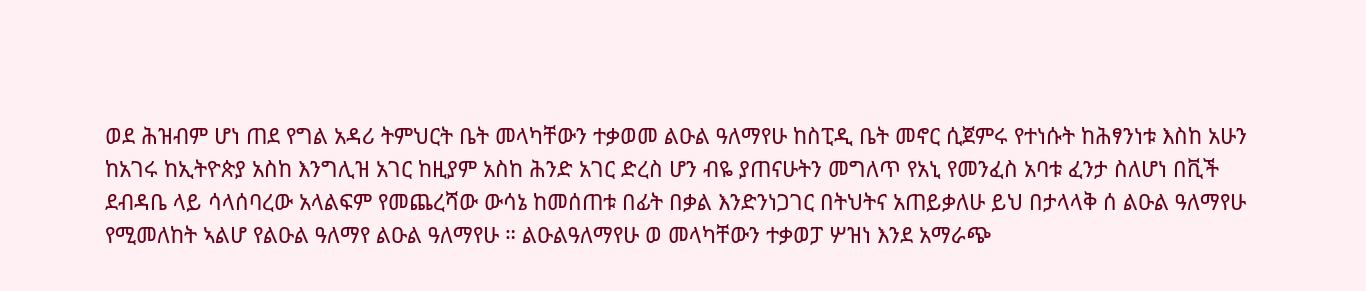ወደ ሕዝብም ሆነ ጠደ የግል አዳሪ ትምህርት ቤት መላካቸውን ተቃወመ ልዑል ዓለማየሁ ከስፒዲ ቤት መኖር ሲጀምሩ የተነሱት ከሕፃንነቱ እስከ አሁን ከአገሩ ከኢትዮጵያ አስከ እንግሊዝ አገር ከዚያም አስከ ሕንድ አገር ድረስ ሆን ብዬ ያጠናሁትን መግለጥ የአኒ የመንፈስ አባቱ ፈንታ ስለሆነ በቪች ደብዳቤ ላይ ሳላሰባረው አላልፍም የመጨረሻው ውሳኔ ከመሰጠቱ በፊት በቃል እንድንነጋገር በትህትና አጠይቃለሁ ይህ በታላላቅ ሰ ልዑል ዓለማየሁ የሚመለከት ኣልሆ የልዑል ዓለማየ ልዑል ዓለማየሁ ። ልዑልዓለማየሁ ወ መላካቸውን ተቃወፓ ሦዝነ እንደ አማራጭ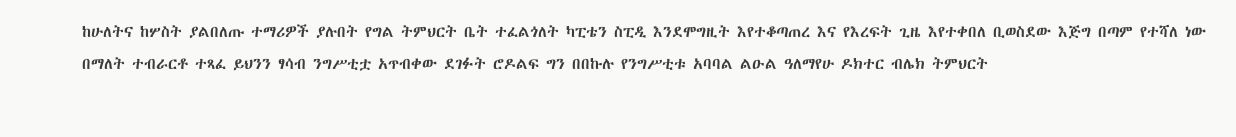ከሁለትና ከሦስት ያልበለጡ ተማሪዎች ያሉበት የግል ትምህርት ቤት ተፈልጎለት ካፒቴን ስፒዲ እንደሞግዚት እየተቆጣጠረ እና የእረፍት ጊዜ እየተቀበለ ቢወስደው እጅግ በጣም የተሻለ ነው በማለት ተብራርቶ ተጻፈ ይህንን ፃሳብ ንግሥቲቷ አጥብቀው ደገፉት ሮዶልፍ ግን በበኩሉ የንግሥቲቱ አባባል ልዑል ዓለማየሁ ዶክተር ብሌክ ትምህርት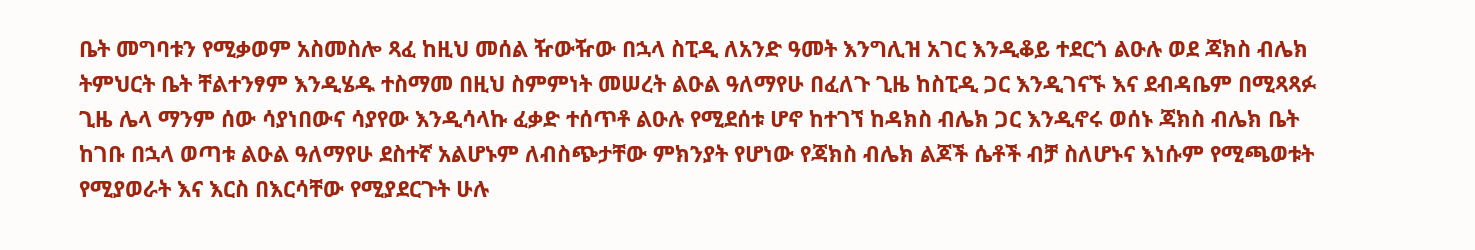ቤት መግባቱን የሚቃወም አስመስሎ ጻፈ ከዚህ መሰል ዥውዥው በኋላ ስፒዲ ለአንድ ዓመት እንግሊዝ አገር እንዲቆይ ተደርጎ ልዑሉ ወደ ጃክስ ብሌክ ትምህርት ቤት ቸልተንፃም እንዲሄዱ ተስማመ በዚህ ስምምነት መሠረት ልዑል ዓለማየሁ በፈለጉ ጊዜ ከስፒዲ ጋር እንዲገናኙ እና ደብዳቤም በሚጻጻፉ ጊዜ ሌላ ማንም ሰው ሳያነበውና ሳያየው እንዲሳላኩ ፈቃድ ተሰጥቶ ልዑሉ የሚደሰቱ ሆኖ ከተገኘ ከዳክስ ብሌክ ጋር እንዲኖሩ ወሰኑ ጃክስ ብሌክ ቤት ከገቡ በኋላ ወጣቱ ልዑል ዓለማየሁ ደስተኛ አልሆኑም ለብስጭታቸው ምክንያት የሆነው የጃክስ ብሌክ ልጆች ሴቶች ብቻ ስለሆኑና እነሱም የሚጫወቱት የሚያወራት እና እርስ በእርሳቸው የሚያደርጉት ሁሉ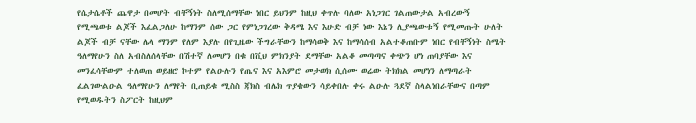የሴታሴቶች ጨዋታ በመሆት ብቸኝነት ስለሚሰማቸው ነበር ይህንም ከዚህ ቀጥሉ ባለው አነጋገር ገልጠውታል አብረውኝ የሚጫወቱ ልጆች እፈልጋለሁ ከማንም ሰው ጋር የምነጋገረው ቅዳሜ እና እሁድ ብቻ ነው እኔን ሊያጫውቱኝ የሚመጡት ሁለት ልጆች ብቻ ናቸው ሌላ ማንም የለም እያሉ በየጊዜው ችግራቸውን ከማሳወቅ እና ከማሳሰብ አልተቆጠቡም ነበር የብቸኝነት ስሜት ዓለማየሁን ስለ አብስለሰላቸው በሽተኛ ለመሆን በቁ በቪህ ምክንያት ደማቸው አልቆ መጣጣና ቀጭን ሆነ ጠባያቸው እና መንፈሳቸውም ተለወጠ ወይዘሮ ኮተም የልዑሉን የጤና እና አእምሮ መታወክ ሲሰሙ ወሬው ትክክል መሆነን ለማጣራት ፈልገውልዑል ዓለማየሁን ለማየት ቢጠይቁ ሚስስ ጃክስ ብሌክ ጥያቄውን ሳይቀበሉ ቀሩ ልዑሉ ጓደኛ ስላልነበራቸውና በጣም የሚወዱትን ስፖርት ከዚህም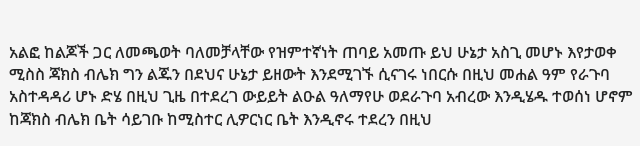አልፎ ከልጆች ጋር ለመጫወት ባለመቻላቸው የዝምተኛነት ጠባይ አመጡ ይህ ሁኔታ አስጊ መሆኑ እየታወቀ ሚስስ ጃክስ ብሌክ ግን ልጁን በደህና ሁኔታ ይዘውት እንደሚገኙ ሲናገሩ ነበርሱ በዚህ መሐል ዓም የራጉባ አስተዳዳሪ ሆኑ ድሄ በዚህ ጊዜ በተደረገ ውይይት ልዑል ዓለማየሁ ወደራጉባ አብረው እንዲሄዱ ተወሰነ ሆኖም ከጃክስ ብሌክ ቤት ሳይገቡ ከሚስተር ሊዎርነር ቤት እንዲኖሩ ተደረን በዚህ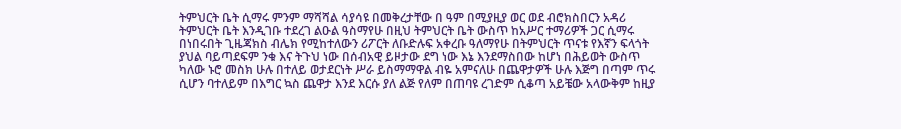ትምህርት ቤት ሲማሩ ምንም ማሻሻል ሳያሳዩ በመቅረታቸው በ ዓም በሚያዚያ ወር ወደ ብሮክስበርን አዳሪ ትምህርት ቤት እንዲገቡ ተደረገ ልዑል ዓስማየሁ በዚህ ትምህርት ቤት ውስጥ ከአሥር ተማሪዎች ጋር ሲማሩ በነበሩበት ጊዜጃክስ ብሌክ የሚከተለውን ሪፖርት ለቡድሉፍ አቀረቡ ዓለማየሁ በትምህርት ጥናቱ የእኛን ፍላጎት ያህል ባይጣደፍም ንቁ እና ትጉህ ነው በሰብአዊ ይዞታው ደግ ነው እኔ እንደማስበው ከሆነ በሕይወት ውስጥ ካለው ኑሮ መስክ ሁሉ በተለይ ወታደርነት ሥራ ይስማማዋል ብዬ አምናለሁ በጨዋታዎች ሁሉ እጅግ በጣም ጥሩ ሲሆን ባተለይም በእግር ኳስ ጨዋታ እንደ እርሱ ያለ ልጅ የለም በጠባዩ ረገድም ሲቆጣ አይቼው አላውቅም ከዚያ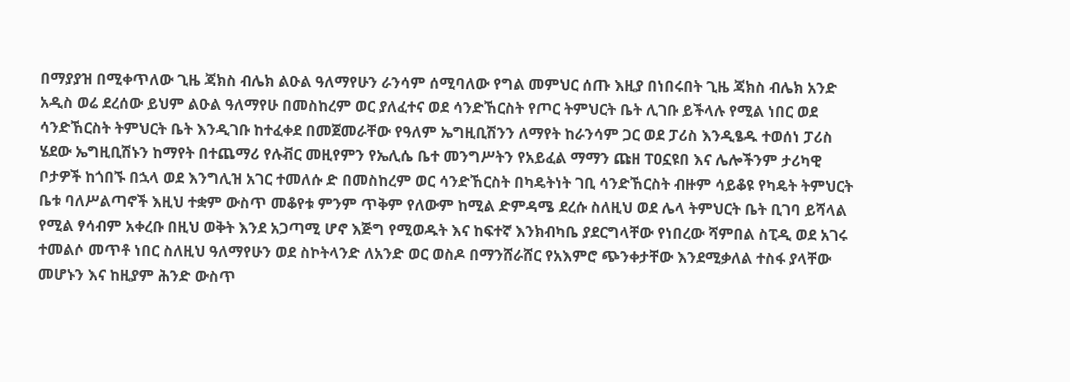በማያያዝ በሚቀጥለው ጊዜ ጃክስ ብሌክ ልዑል ዓለማየሁን ራንሳም ሰሚባለው የግል መምህር ሰጡ እዚያ በነበሩበት ጊዜ ጃክስ ብሌክ አንድ አዲስ ወሬ ደረሰው ይህም ልዑል ዓለማየሁ በመስከረም ወር ያለፈተና ወደ ሳንድኸርስት የጦር ትምህርት ቤት ሊገቡ ይችላሉ የሚል ነበር ወደ ሳንድኸርስት ትምህርት ቤት እንዲገቡ ከተፈቀደ በመጀመራቸው የዓለም ኤግዚቢሽንን ለማየት ከራንሳም ጋር ወደ ፓሪስ እንዲፄዱ ተወሰነ ፓሪስ ሄደው ኤግዚቢሽኑን ከማየት በተጨማሪ የሉቭር መዚየምን የኤሊሴ ቤተ መንግሥትን የአይፈል ማማን ጩዘ ፐዐኗዩበ እና ሌሎችንም ታሪካዊ ቦታዎች ከጎበኙ በኋላ ወደ እንግሊዝ አገር ተመለሱ ድ በመስከረም ወር ሳንድኸርስት በካዴትነት ገቢ ሳንድኸርስት ብዙም ሳይቆዩ የካዴት ትምህርት ቤቱ ባለሥልጣኖች እዚህ ተቋም ውስጥ መቆየቱ ምንም ጥቅም የለውም ከሚል ድምዳሜ ደረሱ ስለዚህ ወደ ሌላ ትምህርት ቤት ቢገባ ይሻላል የሚል ፃሳብም አቀረቡ በዚህ ወቅት እንደ አጋጣሚ ሆኖ እጅግ የሚወዱት እና ከፍተኛ እንክብካቤ ያደርግላቸው የነበረው ሻምበል ስፒዲ ወደ አገሩ ተመልሶ መጥቶ ነበር ስለዚህ ዓለማየሁን ወደ ስኮትላንድ ለአንድ ወር ወስዶ በማንሸራሸር የአእምሮ ጭንቀታቸው እንደሚቃለል ተስፋ ያላቸው መሆኑን እና ከዚያም ሕንድ ውስጥ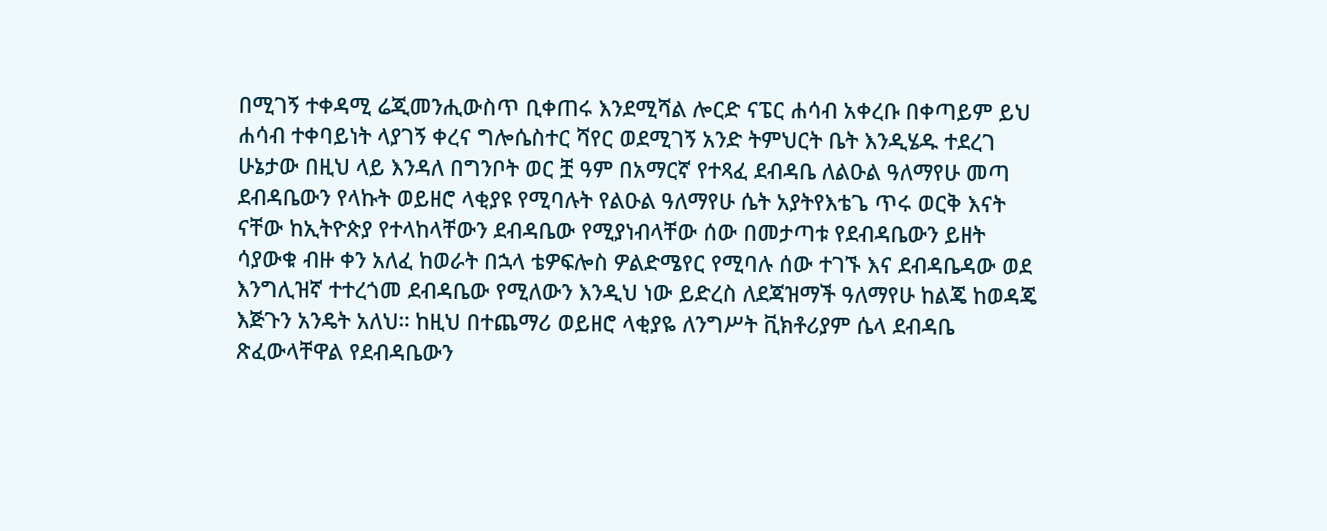በሚገኝ ተቀዳሚ ሬጂመንሒውስጥ ቢቀጠሩ እንደሚሻል ሎርድ ናፔር ሐሳብ አቀረቡ በቀጣይም ይህ ሐሳብ ተቀባይነት ላያገኝ ቀረና ግሎሴስተር ሻየር ወደሚገኝ አንድ ትምህርት ቤት እንዲሄዱ ተደረገ ሁኔታው በዚህ ላይ እንዳለ በግንቦት ወር ቿ ዓም በአማርኛ የተጻፈ ደብዳቤ ለልዑል ዓለማየሁ መጣ ደብዳቤውን የላኩት ወይዘሮ ላቂያዩ የሚባሉት የልዑል ዓለማየሁ ሴት አያትየእቴጌ ጥሩ ወርቅ እናት ናቸው ከኢትዮጵያ የተላከላቸውን ደብዳቤው የሚያነብላቸው ሰው በመታጣቱ የደብዳቤውን ይዘት ሳያውቁ ብዙ ቀን አለፈ ከወራት በኋላ ቴዎፍሎስ ዎልድሜየር የሚባሉ ሰው ተገኙ እና ደብዳቤዳው ወደ እንግሊዝኛ ተተረጎመ ደብዳቤው የሚለውን እንዲህ ነው ይድረስ ለደጃዝማች ዓለማየሁ ከልጄ ከወዳጄ እጅጉን አንዴት አለህ። ከዚህ በተጨማሪ ወይዘሮ ላቂያዬ ለንግሥት ቪክቶሪያም ሴላ ደብዳቤ ጽፈውላቸዋል የደብዳቤውን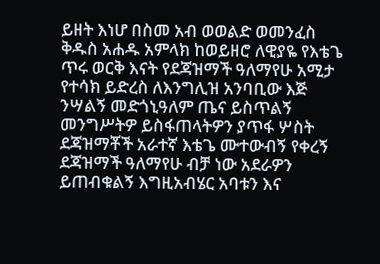ይዘት እነሆ በስመ አብ ወወልድ ወመንፈስ ቅዱስ አሐዱ አምላክ ከወይዘሮ ለዊያዬ የእቴጌ ጥሩ ወርቅ እናት የደጃዝማች ዓለማየሁ አሚታ የተሳክ ይድረስ ለእንግሊዝ አንባቢው እጅ ንሣልኝ መድጎኒዓለም ጤና ይስጥልኝ መንግሥትዎ ይስፋጠላትዎን ያጥፋ ሦስት ደጃዝማቾች አራተኛ እቴጌ ሙተውብኝ የቀረኝ ደጃዝማች ዓለማየሁ ብቻ ነው አደራዎን ይጠብቁልኝ እግዚአብሄር አባቱን እና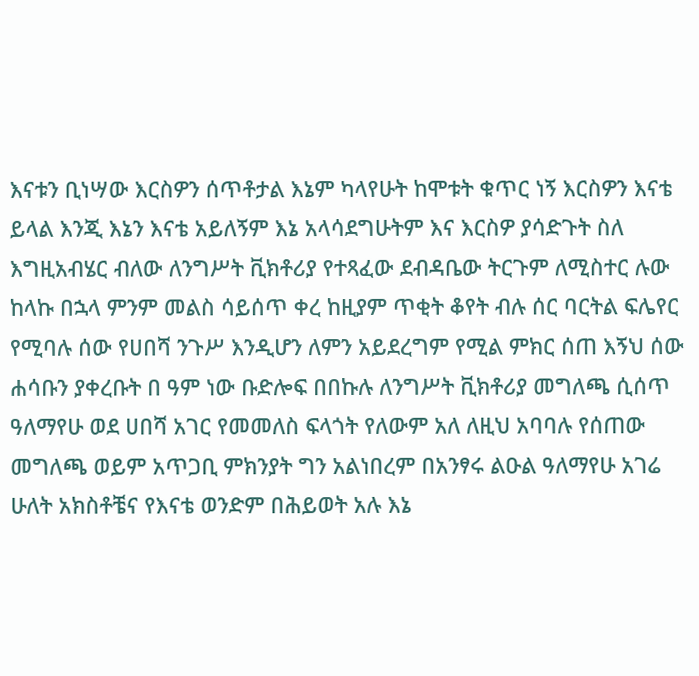እናቱን ቢነሣው እርስዎን ሰጥቶታል እኔም ካላየሁት ከሞቱት ቁጥር ነኝ እርስዎን እናቴ ይላል እንጂ እኔን እናቴ አይለኝም እኔ አላሳደግሁትም እና እርስዎ ያሳድጉት ስለ እግዚአብሄር ብለው ለንግሥት ቪክቶሪያ የተጻፈው ደብዳቤው ትርጉም ለሚስተር ሉው ከላኩ በኋላ ምንም መልስ ሳይሰጥ ቀረ ከዚያም ጥቂት ቆየት ብሉ ሰር ባርትል ፍሌየር የሚባሉ ሰው የሀበሻ ንጉሥ እንዲሆን ለምን አይደረግም የሚል ምክር ሰጠ እኝህ ሰው ሐሳቡን ያቀረቡት በ ዓም ነው ቡድሎፍ በበኩሉ ለንግሥት ቪክቶሪያ መግለጫ ሲሰጥ ዓለማየሁ ወደ ሀበሻ አገር የመመለስ ፍላጎት የለውም አለ ለዚህ አባባሉ የሰጠው መግለጫ ወይም አጥጋቢ ምክንያት ግን አልነበረም በአንፃሩ ልዑል ዓለማየሁ አገሬ ሁለት አክስቶቼና የእናቴ ወንድም በሕይወት አሉ እኔ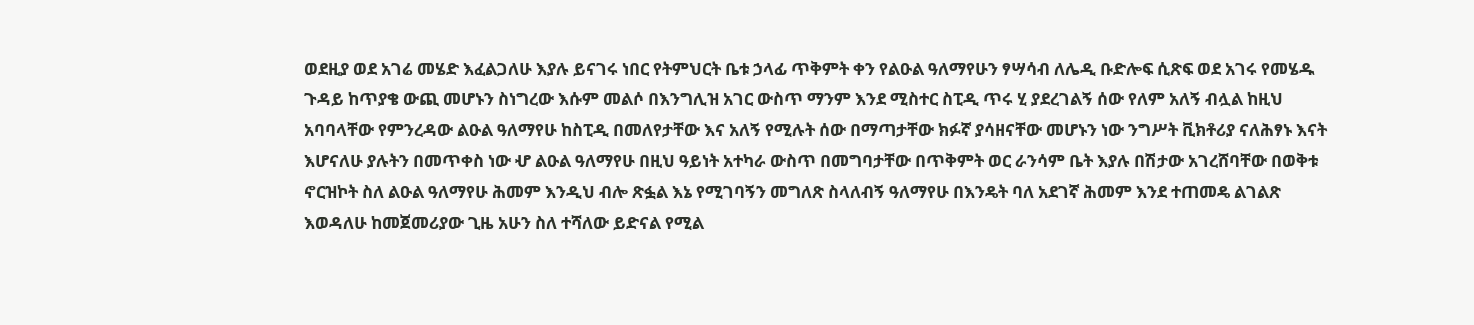ወደዚያ ወደ አገሬ መሄድ እፈልጋለሁ እያሉ ይናገሩ ነበር የትምህርት ቤቱ ኃላፊ ጥቅምት ቀን የልዑል ዓለማየሁን ፃሣሳብ ለሌዲ ቡድሎፍ ሲጽፍ ወደ አገሩ የመሄዱ ጉዳይ ከጥያቄ ውጪ መሆኑን ስነግረው እሱም መልሶ በእንግሊዝ አገር ውስጥ ማንም እንደ ሚስተር ስፒዲ ጥሩ ሂ ያደረገልኝ ሰው የለም አለኝ ብሏል ከዚህ አባባላቸው የምንረዳው ልዑል ዓለማየሁ ከስፒዲ በመለየታቸው እና አለኝ የሚሉት ሰው በማጣታቸው ክፉኛ ያሳዘናቸው መሆኑን ነው ንግሥት ቪክቶሪያ ናለሕፃኑ እናት እሆናለሁ ያሉትን በመጥቀስ ነው ሇ ልዑል ዓለማየሁ በዚህ ዓይነት አተካራ ውስጥ በመግባታቸው በጥቅምት ወር ራንሳም ቤት እያሉ በሽታው አገረሸባቸው በወቅቱ ኖርዝኮት ስለ ልዑል ዓለማየሁ ሕመም እንዲህ ብሎ ጽፏል እኔ የሚገባኝን መግለጽ ስላለብኝ ዓለማየሁ በእንዴት ባለ አደገኛ ሕመም እንደ ተጠመዴ ልገልጽ እወዳለሁ ከመጀመሪያው ጊዜ አሁን ስለ ተሻለው ይድናል የሚል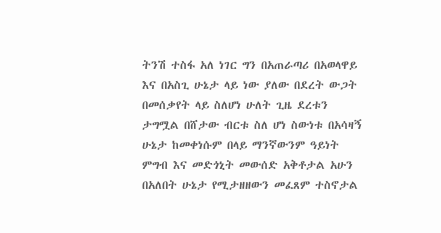ትንሽ ተስፋ አለ ነገር ግን በአጠራጣሪ በአወላዋይ እና በአስጊ ሁኔታ ላይ ነው ያለው በደረት ውጋት በመሰቃየት ላይ ስለሆነ ሁለት ጊዜ ደረቱን ታግሟል በሸታው ብርቱ ስለ ሆነ ስውነቱ በአሳዛኝ ሁኔታ ከመቀነሱም በላይ ማንኛውንም ዓይነት ምግብ እና መድጎኒት መውሰድ አቅቶታል አሁን በአለበት ሁኔታ የሚታዘዘውን መፈጸም ተስኖታል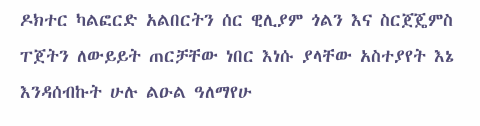ዶክተር ካልፎርድ አልበርትን ሰር ዊሊያም ጎልን እና ስርጀጄምስ ፐጀትን ለውይይት ጠርቻቸው ነበር እነሱ ያላቸው አስተያየት እኔ እንዳሰብኩት ሁሉ ልዑል ዓለማየሁ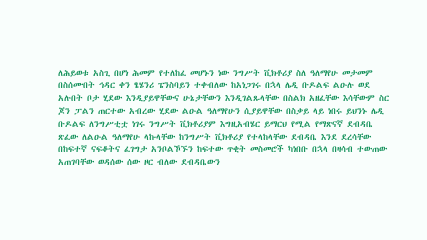ለሕይወቱ አስጊ በሆነ ሕመም የተለከፈ መሆኑን ነው ንግሥት ቪክቶሪያ ስለ ዓለማየሁ መታመም በስሰሙበት ኅዳር ቀን ፄሄንሪ ፔንስባይን ተቀብለው ከአነጋገሩ በኋላ ሌዲ ቡዶልፍ ልዑሉ ወደ አሉበት ቦታ ሂደው እንዲያይዋቸውና ሁኔታቸውን እንዲገልጹላቸው በስልክ አዘፈቸው እሳቸውም ስር ጆን ፓልን ጠርተው አብረው ሂደው ልዑል ዓለማየሁን ሲያይዋቸው በስቃይ ላይ ነበሩ ይህንኑ ሌዲ ቡዶልፍ ለንግሥቲቷ ነገሩ ንግሥት ቪክቶሪያም እግዚአብሄር ይማርህ የሚል የማጽናኛ ደብዳቤ ጽፈው ለልዑል ዓለማየሁ ላኩላቸው ከንግሥት ቪክቶሪያ የተላከላቸው ደብዳቤ እንደ ደረሳቸው በከፍተኛ ናፍቆትና ፈገግታ አንቦልኾኙን ከፍተው ጥቂት መስመሮች ካነበቡ በኋላ በዛሳብ ተውጠው አጠገባቸው ወዳሰው ሰው ዞር ብለው ደብዳቤውን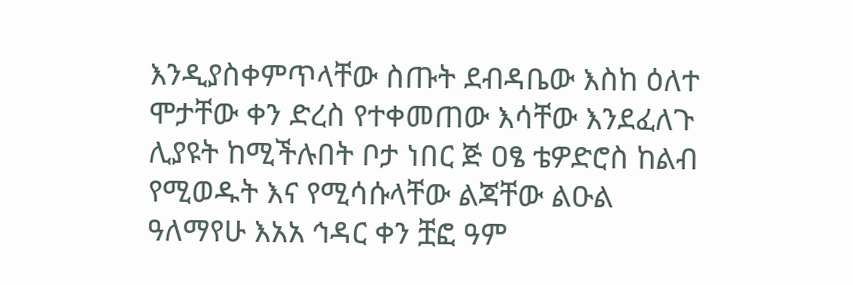እንዲያስቀምጥላቸው ስጡት ደብዳቤው እስከ ዕለተ ሞታቸው ቀን ድረስ የተቀመጠው እሳቸው እንደፈለጉ ሊያዩት ከሚችሉበት ቦታ ነበር ጅ ዐፄ ቴዎድሮስ ከልብ የሚወዱት እና የሚሳሱላቸው ልጃቸው ልዑል ዓለማየሁ እአአ ኅዳር ቀን ቿፎ ዓም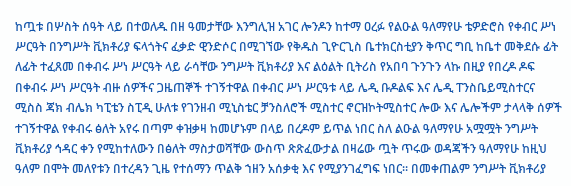ከጧቱ በሦስት ሰዓት ላይ በተወለዱ በዘ ዓመታቸው እንግሊዝ አገር ሎንዶን ከተማ ዐረፉ የልዑል ዓለማየሁ ቴዎድሮስ የቀብር ሥነ ሥርዓት በንግሥት ቪክቶሪያ ፍላጎትና ፈቃድ ዊንድሶር በሚገኘው የቅዱስ ጊዮርጊስ ቤተክርስቲያን ቅጥር ግቢ ከቤተ መቅደሱ ፊት ለፊት ተፈጸመ በቀብሩ ሥነ ሥርዓት ላይ ራሳቸው ንግሥት ቪክቶሪያ እና ልዕልት ቢትሪስ የአበባ ጉንጉን ላኩ በዚያ የበረዶ ዶፍ በቀብሩ ሥነ ሥርዓት ብዙ ሰዎችና ጋዜጠኞች ተገኝተዋል በቀብር ሥነ ሥርዓቱ ላይ ሌዲ ቡዶልፍ እና ሌዲ ፐንስቤይሚስተርና ሚስስ ጃክ ብሌክ ካፒቴን ስፒዲ ሁለቱ የገንዘብ ሚኒስቴር ቻንስለሮች ሚስተር ኖርዝኮትሚስተር ሎው እና ሌሎችም ታላላቅ ሰዎች ተገኝተዋል የቀብሩ ፅለት አየሩ በጣም ቀዝቃዛ ከመሆኑም በላይ በረዶም ይጥል ነበር ስለ ልዑል ዓለማየሁ አሟሟት ንግሥት ቪክቶሪያ ኅዳር ቀን የሚከተለውን በፅለት ማስታወሻቸው ውስጥ ጽጽፈውታል በዛሬው ጧት ጥሩው ወዳጃችን ዓለማየሁ ከዚህ ዓለም በሞት መለየቱን በተረዳን ጊዜ የተሰማን ጥልቅ ኀዘን አሰቃቂ እና የሚያንገፈግፍ ነበር። በመቀጠልም ንግሥት ቪክቶሪያ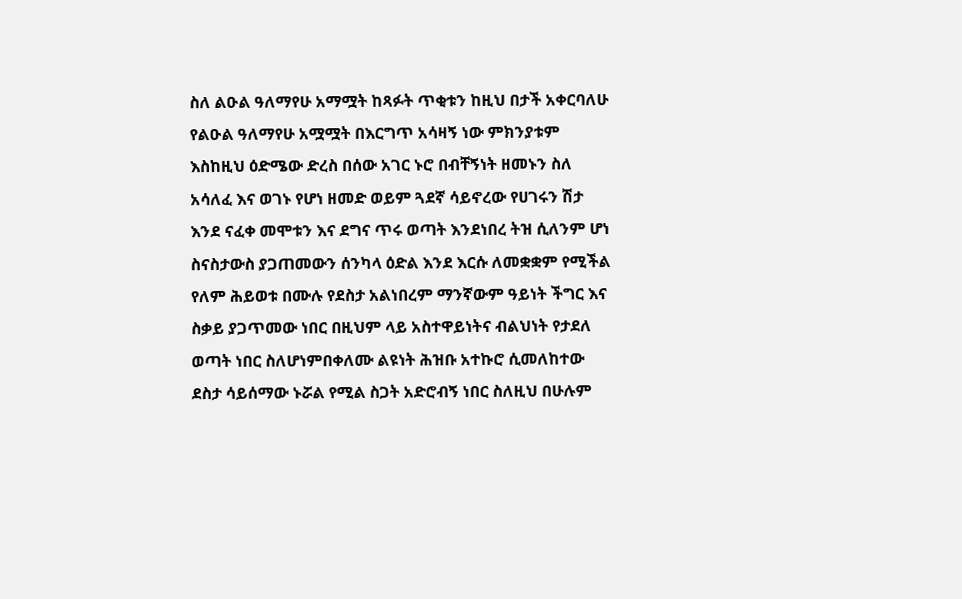ስለ ልዑል ዓለማየሁ አማሟት ከጻፉት ጥቂቱን ከዚህ በታች አቀርባለሁ የልዑል ዓለማየሁ አሟሟት በእርግጥ አሳዛኝ ነው ምክንያቱም እስከዚህ ዕድሜው ድረስ በሰው አገር ኑሮ በብቸኝነት ዘመኑን ስለ አሳለፈ እና ወገኑ የሆነ ዘመድ ወይም ጓደኛ ሳይኖረው የሀገሩን ሽታ እንደ ናፈቀ መሞቱን እና ደግና ጥሩ ወጣት እንደነበረ ትዝ ሲለንም ሆነ ስናስታውስ ያጋጠመውን ሰንካላ ዕድል እንደ እርሱ ለመቋቋም የሚችል የለም ሕይወቱ በሙሉ የደስታ አልነበረም ማንኛውም ዓይነት ችግር እና ስቃይ ያጋጥመው ነበር በዚህም ላይ አስተዋይነትና ብልህነት የታደለ ወጣት ነበር ስለሆነምበቀለሙ ልዩነት ሕዝቡ አተኩሮ ሲመለከተው ደስታ ሳይሰማው ኑሯል የሚል ስጋት አድሮብኝ ነበር ስለዚህ በሁሉም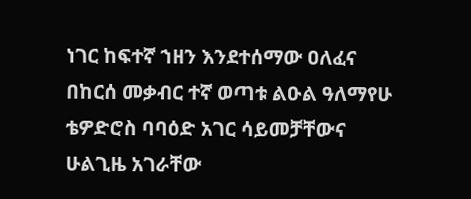ነገር ከፍተኛ ኀዘን እንደተሰማው ዐለፈና በከርሰ መቃብር ተኛ ወጣቱ ልዑል ዓለማየሁ ቴዎድሮስ ባባዕድ አገር ሳይመቻቸውና ሁልጊዜ አገራቸው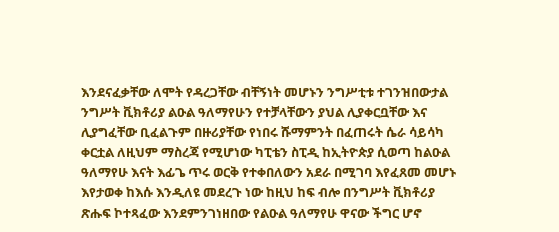እንደናፈቃቸው ለሞት የዳረጋቸው ብቸኝነት መሆኑን ንግሥቲቱ ተገንዝበውታል ንግሥት ቪክቶሪያ ልዑል ዓለማየሁን የተቻላቸውን ያህል ሊያቀርቧቸው እና ሊያግፈቸው ቢፈልጉም በዙሪያቸው የነበሩ ሹማምንት በፈጠሩት ሴራ ሳይሳካ ቀርቷል ለዚህም ማስረጃ የሚሆነው ካፒቴን ስፒዲ ከኢትዮጵያ ሲወጣ ከልዑል ዓለማየሁ እናት እፊጌ ጥሩ ወርቅ የተቀበለውን አደራ በሚገባ እየፈጸመ መሆኑ እየታወቀ ከእሱ እንዲለዩ መደረጉ ነው ከዚህ ከፍ ብሎ በንግሥት ቪክቶሪያ ጽሑፍ ኮተጻፈው እንደምንገነዘበው የልዑል ዓለማየሁ ዋናው ችግር ሆኖ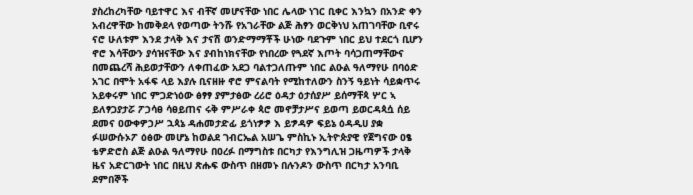ያስረከረካቸው ባይተዋር እና ብቸኛ መሆናቸው ነበር ሌላው ነገር ቢቀር እንኳን በአንድ ቀን አብረዋቸው ከመቅደላ የወጣው ትንሹ የአገራቸው ልጅ ሕፃን ወርቅነህ አጠገባቸው ቢኖሩ ናሮ ሁለቱም እንደ ታላቅ እና ታናሽ ወንድማማቾች ሁነው ባደጉም ነበር ይህ ተደርጎ ቢሆን ኖሮ እሳቸውን ያሳዝናቸው እና ያብከነክናቸው የነበረው የጓደኛ እጦት ባሳጋጠማቸውና በመጨረሻ ሕይወታቸውን ለቀጠፈው አደጋ ባልተጋለጡም ነበር ልዑል ዓለማየሁ በባዕድ አገር በሞት አፋፍ ላይ እያሉ ቢናዘዙ ኖሮ ምናልባት የሚከተለውን ስንኝ ዓይነት ሳይቋጥሩ አይቀሩም ነበር ምጋድነዕው ፅፃፃ ያምታፅው ረሪሮ ዕዳታ ዕታሰያሥ ይሰማቸጳ ሦር ኣ ይለፃጋያታሯ ፖኃሳፀ ሳፀይጠና ሩቅ ምሥራቀ ጳሮ መኖቻታሥና ይወጣ ይወርዳጳሷ ሰይ ደመና ዐውቀዎኃሥ ኋጳኔ ዳሐመታድፊ ይጎነፇፇ እ ይፇዳዎ ፍይኔ ዕዳዲሀ ያቋ ፉሠውሱኦፖ ዕፅው መሆኔ ከወልደ ገብርኤል አሠጌ ምስኪኑ ኢትዮጵያዊ የጀግናው ዐፄ ቴዎድሮስ ልጅ ልዑል ዓለማየሁ በዐረፉ በማግስቱ በርካታ የእንግሊዝ ጋዜጣዎች ታላቅ ዜና አድርገውት ነበር በዚህ ጽሑፍ ውስጥ በዘመኑ በሉንዶን ውስጥ በርካታ አንባቢ ደምበኞች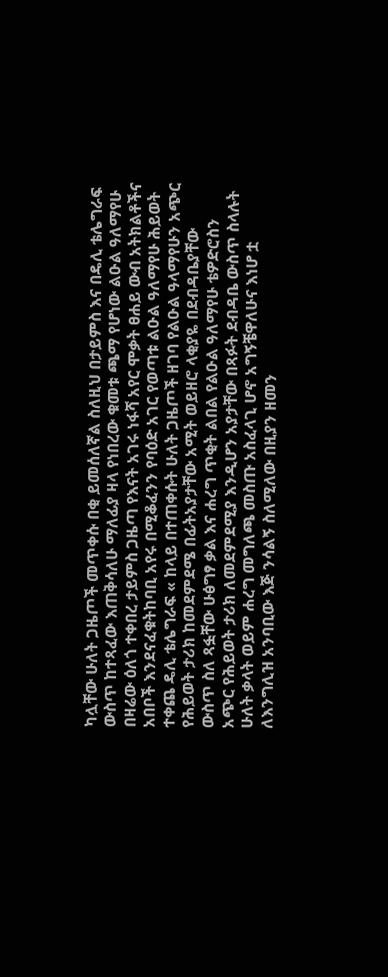ካሏቸው ሁለት ጋዜጦች መጥቀሱ በቂ ይመሰለኛል ስለዚህ በታይምስ እና በዴሊ ቴሌግራፍ ውስጥ ከተጻፈው እጠቅሳለሁ ማለፊያ ዛላ የነበረው ቁመቱ ጫማ የሆነው ልዑል ዓለማየሁ በዛሬው ዕለጎ ተቀበረ ታይምስ ጋዜጣ የእናት አገሩ ነፋሻ አየር ሞቃት ፀሐይ ውብ አትክልቶችና አበቦች እንደናፈቁትከባቢ አየሩ በሚቆፈንን የባዕድ አገር የወጣቱ ልዑል ዓለማየሁ ሕይወት ተቀጨ ዴሊ ቴሌግራፍ « ከላይ በተጠቀሱት ሁለት ጋዜጦች ዘገባ የልዑል ዓላማየሁን አጭር የሕይወት ታሪክ ከመደምደሜ በፊትአያታቸው አሚት ወይዘሮ ላቂያዬ በደብዳቤያቸው ውስጥ ስለ ጻፏቸው ሁፅግፃ ቃል እና ሐረግ ጥቂት ልበል የልዑል ዓለማየሁ ቴዎድሮስን አጭር የሕይወት ታሪክ ለመደምደሚያ እንዲሆን አያታቸው በጻፉት ደብዳቤ ውስጥ ስላሉት ሁለት ቃላት ወይም ሐረግ መግለጫ መስጡ አስፈላጊ ሆኖ አግኝቼዋለሁና እነሆ ቷ ለእንግሊዝ አንባቢው እጅ ንሳልኝ ስለሚለው በዚያን ዘመን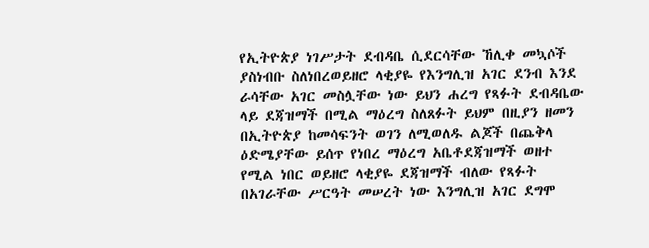የኢትዮጵያ ነገሥታት ደብዳቤ ሲደርሳቸው ኸሊቀ መኳሶች ያስነብቡ ስለነበረወይዘሮ ላቂያዬ የእንግሊዝ አገር ደንብ እንደ ራሳቸው አገር መስሏቸው ነው ይህን ሐረግ የጻፉት ደብዳቤው ላይ ደጃዝማች በሚል ማዕረግ ስለጸፉት ይህም በዚያን ዘመን በኢትዮጵያ ከመሳፍንት ወገን ለሚወለዱ ልጆች በጨቅላ ዕድሜያቸው ይሰጥ የነበረ ማዕረግ አቤቶደጃዝማች ወዘተ የሚል ነበር ወይዘሮ ላቂያዬ ደጃዝማች ብለው የጻፉት በአገራቸው ሥርዓት መሠረት ነው እንግሊዝ አገር ደግሞ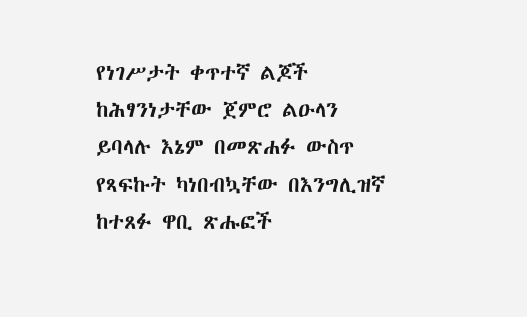የነገሥታት ቀጥተኛ ልጆች ከሕፃንነታቸው ጀምሮ ልዑላን ይባላሉ እኔም በመጽሐፉ ውስጥ የጻፍኩት ካነበብኳቸው በእንግሊዝኛ ከተጸፉ ዋቢ ጽሑፎች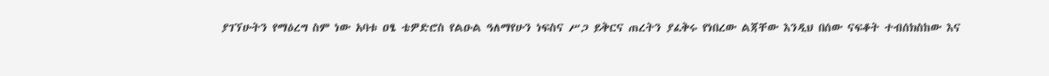ያገኘሁትን የማዕረግ ስም ነው አባቱ ዐፄ ቴዎድሮስ የልዑል ዓለማየሁን ነፍስና ሥጋ ይቅርና ጠረትን ያፈቅሩ የነበረው ልጃቸው እንዲህ በሰው ናፍቆት ተብሰክስከው እና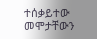ተሰቃይተው መሞታቸውን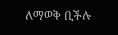ለማወቅ ቢችሉ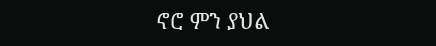ኖሮ ምን ያህል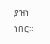ያዝነ ነበር።